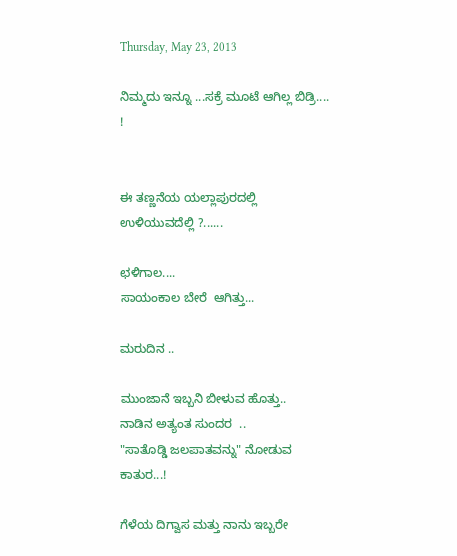Thursday, May 23, 2013

ನಿಮ್ಮದು ಇನ್ನೂ ...ಸಕ್ರೆ ಮೂಟೆ ಆಗಿಲ್ಲ ಬಿಡ್ರಿ.... !


ಈ ತಣ್ಣನೆಯ ಯಲ್ಲಾಪುರದಲ್ಲಿ ಉಳಿಯುವದೆಲ್ಲಿ ?......

ಛಳಿಗಾಲ....
ಸಾಯಂಕಾಲ ಬೇರೆ  ಆಗಿತ್ತು...

ಮರುದಿನ ..

ಮುಂಜಾನೆ ಇಬ್ಬನಿ ಬೀಳುವ ಹೊತ್ತು..
ನಾಡಿನ ಅತ್ಯಂತ ಸುಂದರ  ..
"ಸಾತೊಡ್ಡಿ ಜಲಪಾತವನ್ನು" ನೋಡುವ ಕಾತುರ...!

ಗೆಳೆಯ ದಿಗ್ವಾಸ ಮತ್ತು ನಾನು ಇಬ್ಬರೇ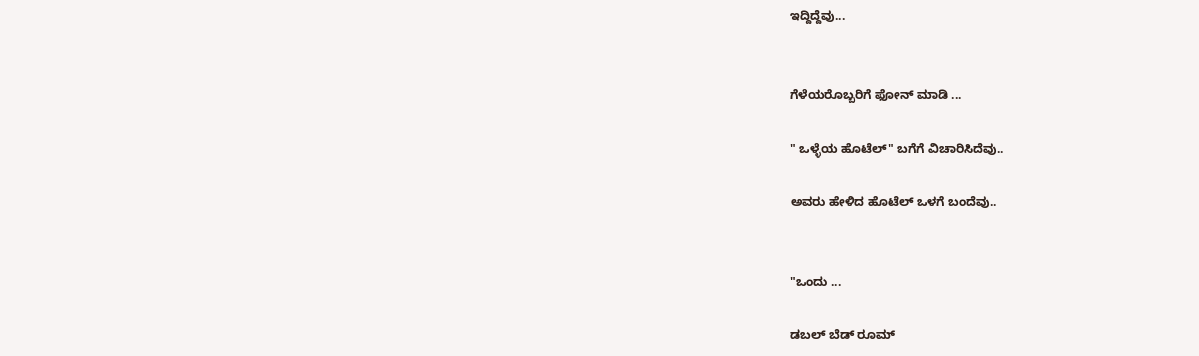ಇದ್ದಿದ್ದೆವು...


ಗೆಳೆಯರೊಬ್ಬರಿಗೆ ಫೋನ್ ಮಾಡಿ ...

" ಒಳ್ಳೆಯ ಹೊಟೆಲ್" ಬಗೆಗೆ ವಿಚಾರಿಸಿದೆವು..

ಅವರು ಹೇಳಿದ ಹೊಟೆಲ್ ಒಳಗೆ ಬಂದೆವು..


"ಒಂದು ...

ಡಬಲ್ ಬೆಡ್ ರೂಮ್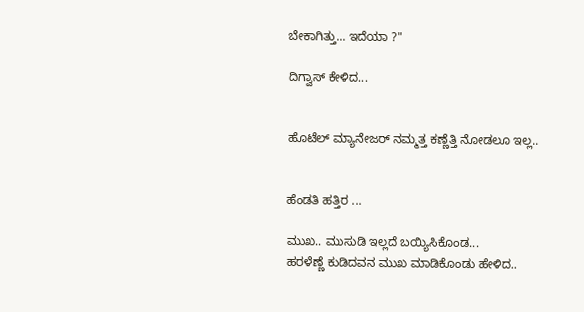ಬೇಕಾಗಿತ್ತು... ಇದೆಯಾ ?"

ದಿಗ್ವಾಸ್ ಕೇಳಿದ...


ಹೊಟೆಲ್ ಮ್ಯಾನೇಜರ್ ನಮ್ಮತ್ತ ಕಣ್ಣೆತ್ತಿ ನೋಡಲೂ ಇಲ್ಲ..


ಹೆಂಡತಿ ಹತ್ತಿರ ...

ಮುಖ.. ಮುಸುಡಿ ಇಲ್ಲದೆ ಬಯ್ಯಿಸಿಕೊಂಡ...
ಹರಳೆಣ್ಣೆ ಕುಡಿದವನ ಮುಖ ಮಾಡಿಕೊಂಡು ಹೇಳಿದ..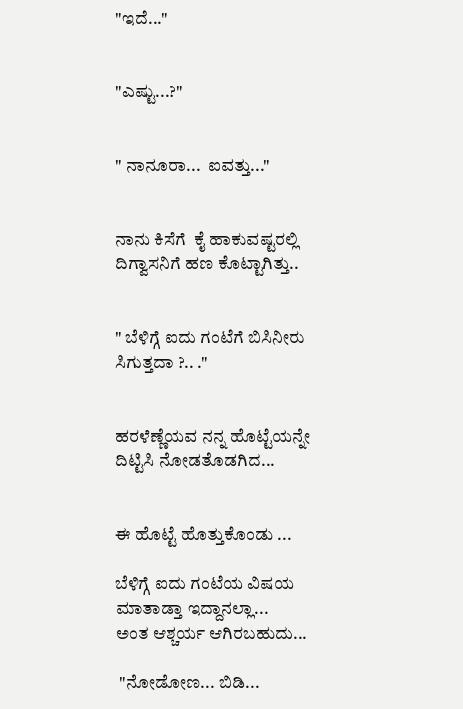"ಇದೆ..."


"ಎಷ್ಟು...?"


" ನಾನೂರಾ...  ಐವತ್ತು..."


ನಾನು ಕಿಸೆಗೆ  ಕೈ ಹಾಕುವಷ್ಟರಲ್ಲಿ ದಿಗ್ವಾಸನಿಗೆ ಹಣ ಕೊಟ್ಟಾಗಿತ್ತು..


" ಬೆಳಿಗ್ಗೆ ಐದು ಗಂಟೆಗೆ ಬಿಸಿನೀರು ಸಿಗುತ್ತದಾ ?.. ."


ಹರಳೆಣ್ಣೆಯವ ನನ್ನ ಹೊಟ್ಟೆಯನ್ನೇ ದಿಟ್ಟಿಸಿ ನೋಡತೊಡಗಿದ...


ಈ ಹೊಟ್ಟೆ ಹೊತ್ತುಕೊಂಡು ...

ಬೆಳಿಗ್ಗೆ ಐದು ಗಂಟೆಯ ವಿಷಯ ಮಾತಾಡ್ತಾ ಇದ್ದಾನಲ್ಲಾ...
ಅಂತ ಆಶ್ಚರ್ಯ ಆಗಿರಬಹುದು...

 "ನೋಡೋಣ... ಬಿಡಿ...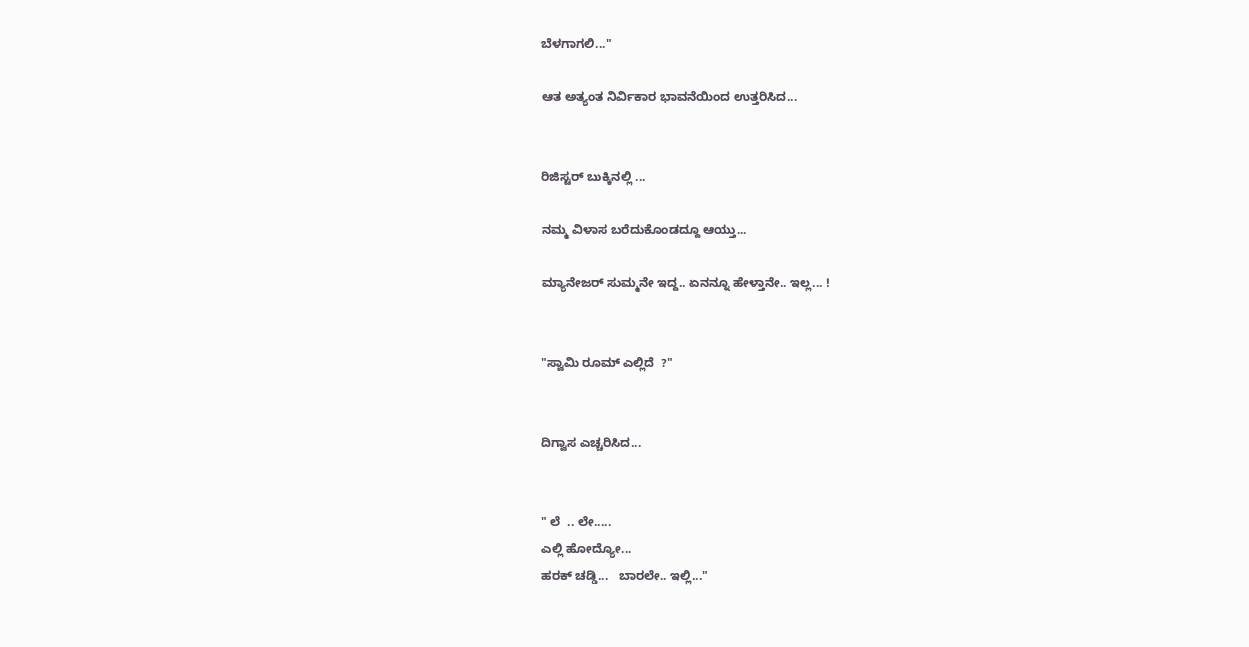ಬೆಳಗಾಗಲಿ..."

ಆತ ಅತ್ಯಂತ ನಿರ್ವಿಕಾರ ಭಾವನೆಯಿಂದ ಉತ್ತರಿಸಿದ...


ರಿಜಿಸ್ಟರ್ ಬುಕ್ಕಿನಲ್ಲಿ ...

ನಮ್ಮ ವಿಳಾಸ ಬರೆದುಕೊಂಡದ್ದೂ ಆಯ್ತು...

ಮ್ಯಾನೇಜರ್ ಸುಮ್ಮನೇ ಇದ್ದ.. ಏನನ್ನೂ ಹೇಳ್ತಾನೇ.. ಇಲ್ಲ... !


"ಸ್ವಾಮಿ ರೂಮ್ ಎಲ್ಲಿದೆ  ?"


ದಿಗ್ವಾಸ ಎಚ್ಚರಿಸಿದ...


" ಲೆ  .. ಲೇ.....
ಎಲ್ಲಿ ಹೋದ್ಯೋ...
ಹರಕ್ ಚಡ್ಡಿ...   ಬಾರಲೇ.. ಇಲ್ಲಿ..."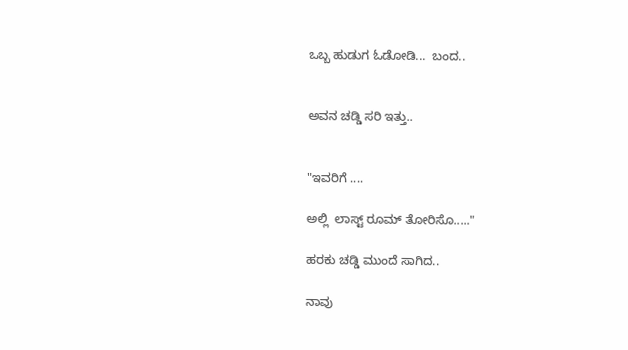ಒಬ್ಬ ಹುಡುಗ ಓಡೋಡಿ...  ಬಂದ..


ಅವನ ಚಡ್ಡಿ ಸರಿ ಇತ್ತು..


"ಇವರಿಗೆ ....

ಅಲ್ಲಿ  ಲಾಸ್ಟ್ ರೂಮ್ ತೋರಿಸೊ....."

ಹರಕು ಚಡ್ಡಿ ಮುಂದೆ ಸಾಗಿದ..

ನಾವು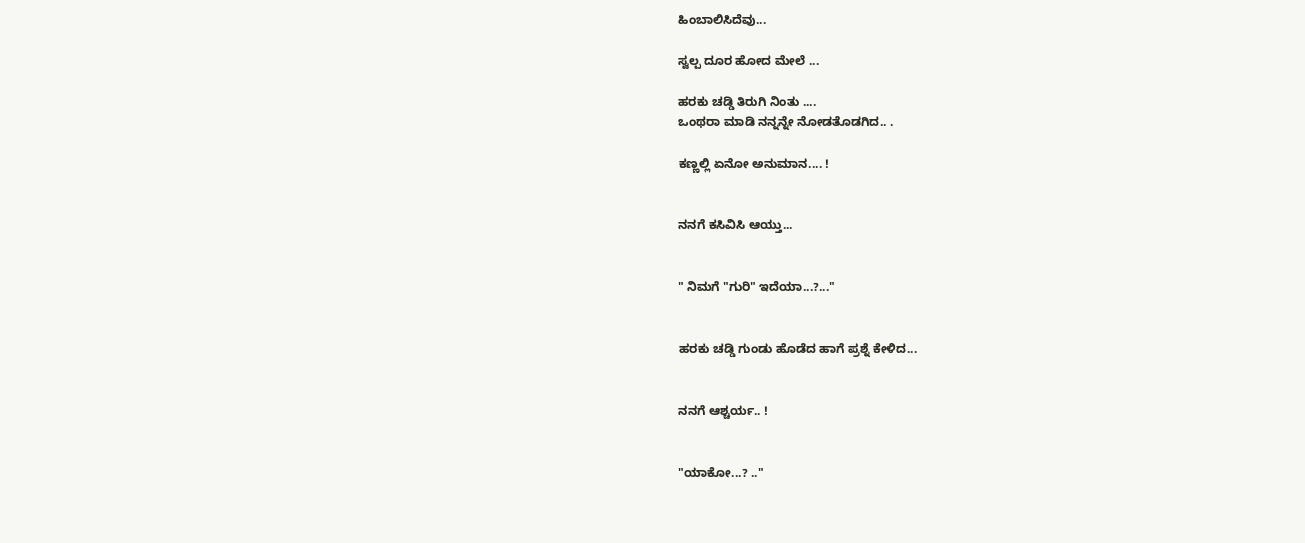ಹಿಂಬಾಲಿಸಿದೆವು...

ಸ್ವಲ್ಪ ದೂರ ಹೋದ ಮೇಲೆ ...

ಹರಕು ಚಡ್ಡಿ ತಿರುಗಿ ನಿಂತು ....
ಒಂಥರಾ ಮಾಡಿ ನನ್ನನ್ನೇ ನೋಡತೊಡಗಿದ.. .

ಕಣ್ಣಲ್ಲಿ ಏನೋ ಅನುಮಾನ.... !


ನನಗೆ ಕಸಿವಿಸಿ ಆಯ್ತು...


" ನಿಮಗೆ "ಗುರಿ" ಇದೆಯಾ...?..."


ಹರಕು ಚಡ್ಡಿ ಗುಂಡು ಹೊಡೆದ ಹಾಗೆ ಪ್ರಶ್ನೆ ಕೇಳಿದ...


ನನಗೆ ಆಶ್ಚರ್ಯ.. !


"ಯಾಕೋ...? .."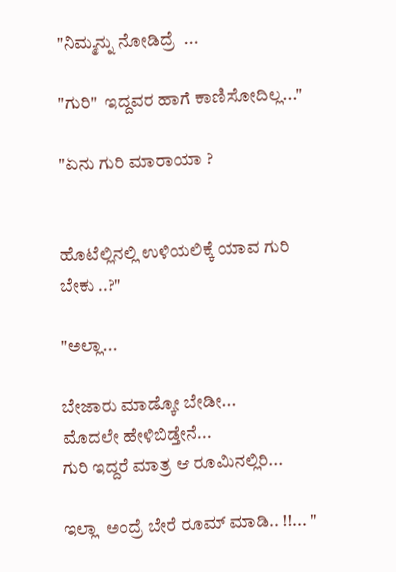"ನಿಮ್ಮನ್ನು ನೋಡಿದ್ರೆ  ...

"ಗುರಿ"  ಇದ್ದವರ ಹಾಗೆ ಕಾಣಿಸೋದಿಲ್ಲ..."

"ಏನು ಗುರಿ ಮಾರಾಯಾ ?


ಹೊಟೆಲ್ಲಿನಲ್ಲಿ ಉಳಿಯಲಿಕ್ಕೆ ಯಾವ ಗುರಿ ಬೇಕು ..?"

"ಅಲ್ಲಾ...

ಬೇಜಾರು ಮಾಡ್ಕೋ ಬೇಡೀ...
ಮೊದಲೇ ಹೇಳಿಬಿಡ್ತೇನೆ...
ಗುರಿ ಇದ್ದರೆ ಮಾತ್ರ ಆ ರೂಮಿನಲ್ಲಿರಿ...

ಇಲ್ಲಾ  ಅಂದ್ರೆ ಬೇರೆ ರೂಮ್ ಮಾಡಿ.. !!... "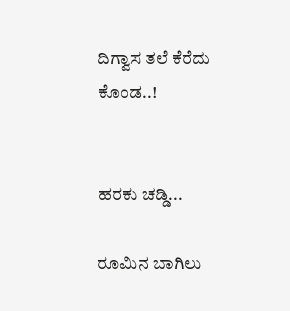ದಿಗ್ವಾಸ ತಲೆ ಕೆರೆದು ಕೊಂಡ..!


ಹರಕು ಚಡ್ಡಿ...

ರೂಮಿನ ಬಾಗಿಲು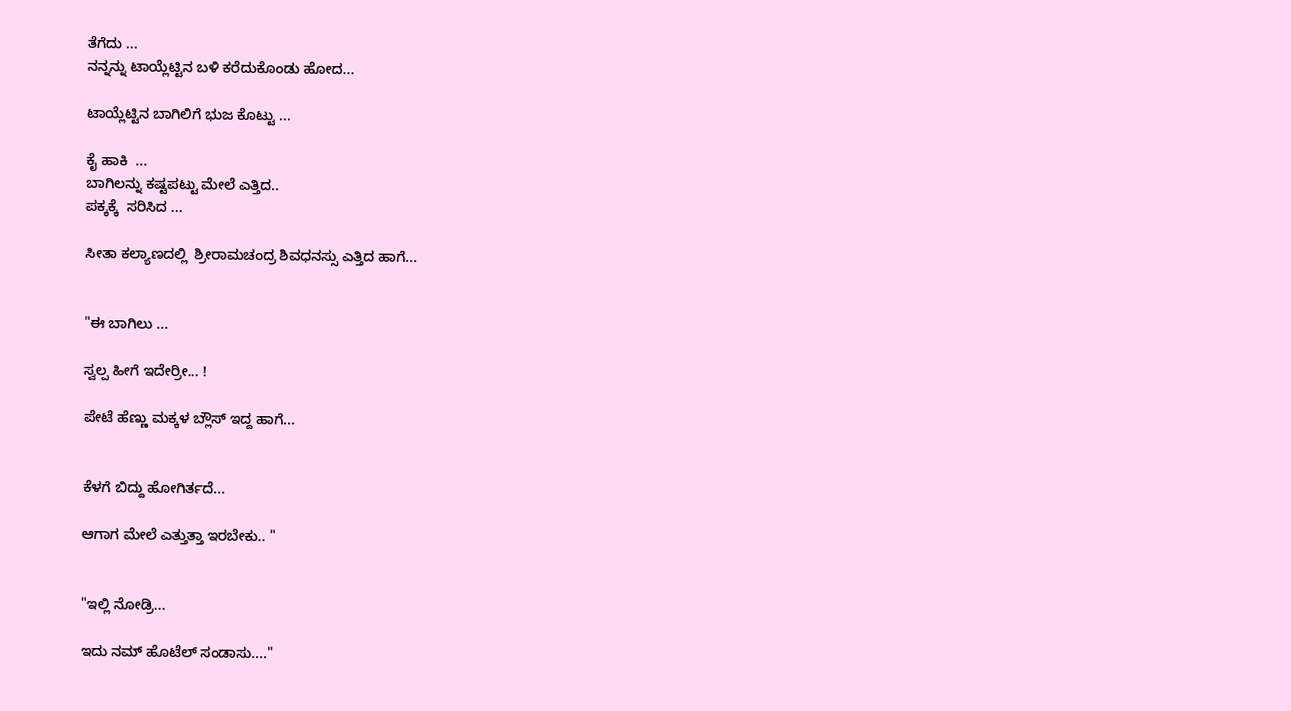ತೆಗೆದು ...
ನನ್ನನ್ನು ಟಾಯ್ಲೆಟ್ಟಿನ ಬಳಿ ಕರೆದುಕೊಂಡು ಹೋದ...

ಟಾಯ್ಲೆಟ್ಟಿನ ಬಾಗಿಲಿಗೆ ಭುಜ ಕೊಟ್ಟು ...

ಕೈ ಹಾಕಿ  ...
ಬಾಗಿಲನ್ನು ಕಷ್ಟಪಟ್ಟು ಮೇಲೆ ಎತ್ತಿದ..
ಪಕ್ಕಕ್ಕೆ  ಸರಿಸಿದ ...

ಸೀತಾ ಕಲ್ಯಾಣದಲ್ಲಿ  ಶ್ರೀರಾಮಚಂದ್ರ ಶಿವಧನಸ್ಸು ಎತ್ತಿದ ಹಾಗೆ...


"ಈ ಬಾಗಿಲು ...

ಸ್ವಲ್ಪ ಹೀಗೆ ಇದೇರ್ರೀ... !

ಪೇಟೆ ಹೆಣ್ಣು ಮಕ್ಕಳ ಬ್ಲೌಸ್ ಇದ್ದ ಹಾಗೆ...


ಕೆಳಗೆ ಬಿದ್ದು ಹೋಗಿರ್ತದೆ...

ಆಗಾಗ ಮೇಲೆ ಎತ್ತುತ್ತಾ ಇರಬೇಕು.. "


"ಇಲ್ಲಿ ನೋಡ್ರಿ...

ಇದು ನಮ್ ಹೊಟೆಲ್ ಸಂಡಾಸು...."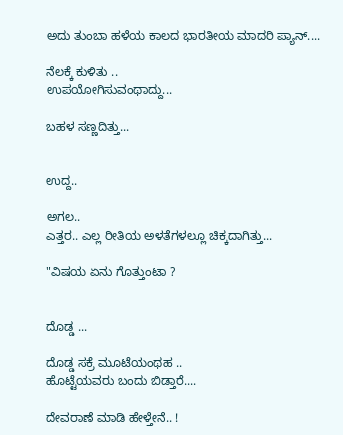ಅದು ತುಂಬಾ ಹಳೆಯ ಕಾಲದ ಭಾರತೀಯ ಮಾದರಿ ಪ್ಯಾನ್....

ನೆಲಕ್ಕೆ ಕುಳಿತು ..
ಉಪಯೋಗಿಸುವಂಥಾದ್ದು...

ಬಹಳ ಸಣ್ಣದಿತ್ತು...


ಉದ್ದ..

ಅಗಲ..
ಎತ್ತರ.. ಎಲ್ಲ ರೀತಿಯ ಅಳತೆಗಳಲ್ಲೂ ಚಿಕ್ಕದಾಗಿತ್ತು...

"ವಿಷಯ ಏನು ಗೊತ್ತುಂಟಾ ?


ದೊಡ್ಡ ...

ದೊಡ್ಡ ಸಕ್ರೆ ಮೂಟೆಯಂಥಹ ..
ಹೊಟ್ಟೆಯವರು ಬಂದು ಬಿಡ್ತಾರೆ....

ದೇವರಾಣೆ ಮಾಡಿ ಹೇಳ್ತೇನೆ.. !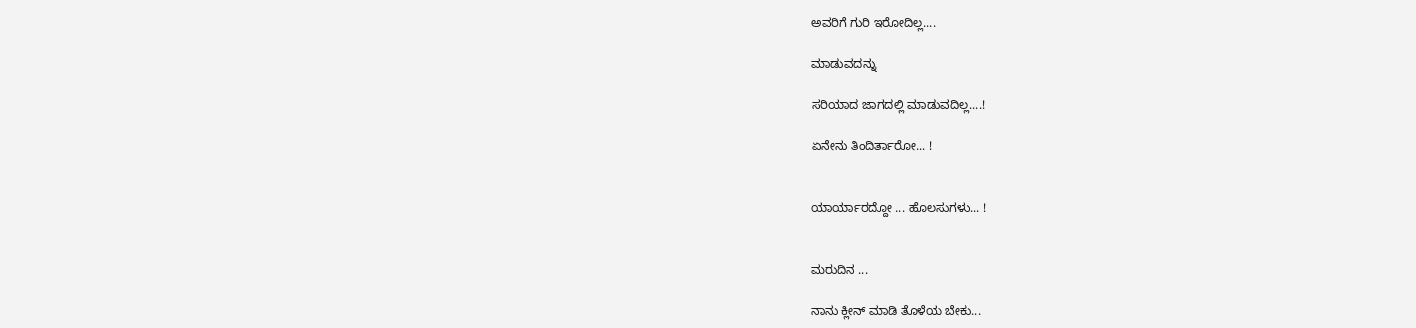ಅವರಿಗೆ ಗುರಿ ಇರೋದಿಲ್ಲ....

ಮಾಡುವದನ್ನು

ಸರಿಯಾದ ಜಾಗದಲ್ಲಿ ಮಾಡುವದಿಲ್ಲ....!

ಏನೇನು ತಿಂದಿರ್ತಾರೋ... !


ಯಾರ್ಯಾರದ್ದೋ ... ಹೊಲಸುಗಳು... !


ಮರುದಿನ ...

ನಾನು ಕ್ಲೀನ್ ಮಾಡಿ ತೊಳೆಯ ಬೇಕು...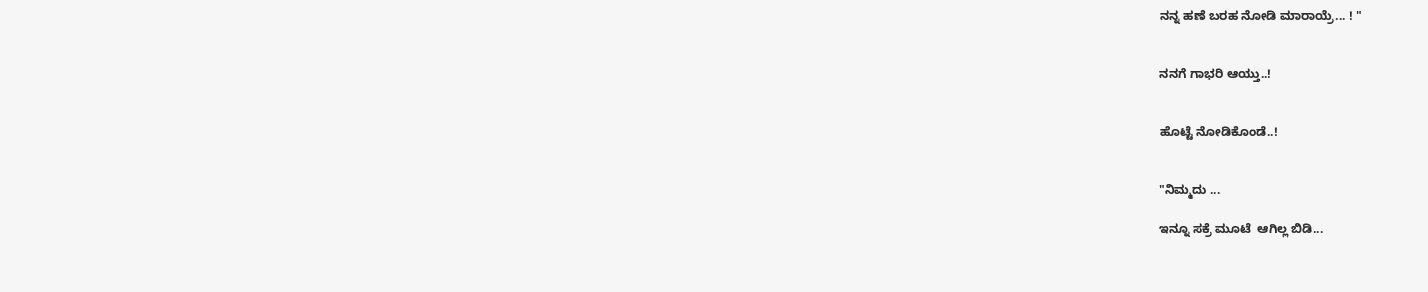ನನ್ನ ಹಣೆ ಬರಹ ನೋಡಿ ಮಾರಾಯ್ರೆ... ! "


ನನಗೆ ಗಾಭರಿ ಆಯ್ತು..!


ಹೊಟ್ಟೆ ನೋಡಿಕೊಂಡೆ..!


"ನಿಮ್ಮದು ...

ಇನ್ನೂ ಸಕ್ರೆ ಮೂಟೆ  ಆಗಿಲ್ಲ ಬಿಡಿ...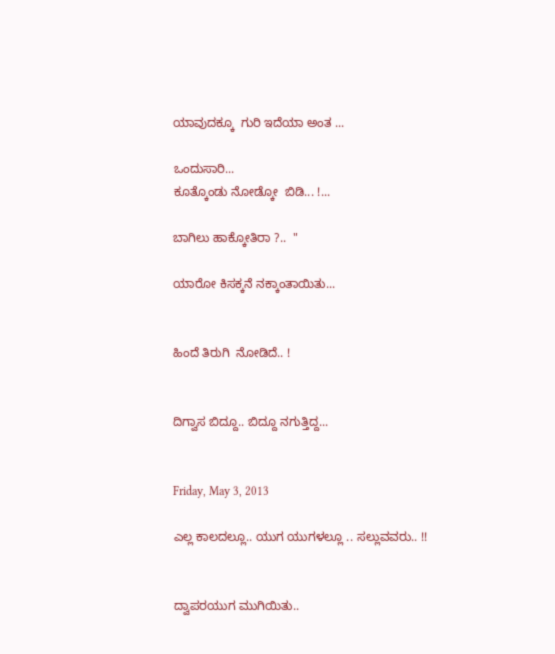ಯಾವುದಕ್ಕೂ  ಗುರಿ ಇದೆಯಾ ಅಂತ ...

ಒಂದುಸಾರಿ...
ಕೂತ್ಕೊಂಡು ನೋಡ್ಕೋ  ಬಿಡಿ... !...

ಬಾಗಿಲು ಹಾಕ್ಕೋತಿರಾ ?..  "

ಯಾರೋ ಕಿಸಕ್ಕನೆ ನಕ್ಕಾಂತಾಯಿತು...


ಹಿಂದೆ ತಿರುಗಿ  ನೋಡಿದೆ.. !


ದಿಗ್ವಾಸ ಬಿದ್ದೂ.. ಬಿದ್ದೂ ನಗುತ್ತಿದ್ದ...


Friday, May 3, 2013

ಎಲ್ಲ ಕಾಲದಲ್ಲೂ.. ಯುಗ ಯುಗಳಲ್ಲೂ .. ಸಲ್ಲುವವರು.. !!


ದ್ವಾಪರಯುಗ ಮುಗಿಯಿತು..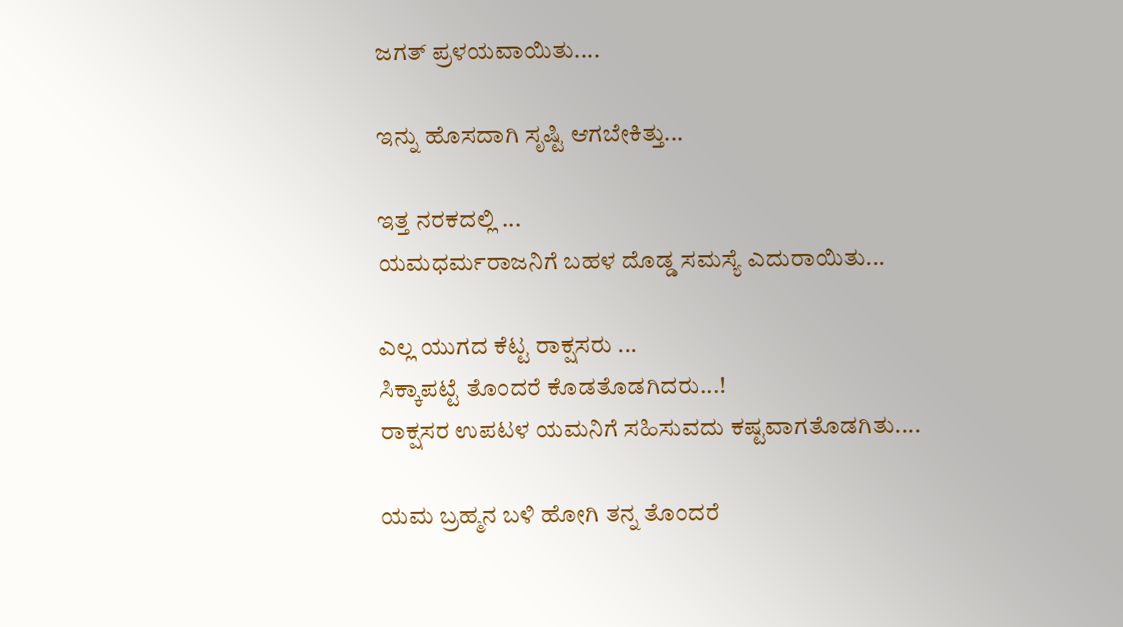ಜಗತ್ ಪ್ರಳಯವಾಯಿತು....

ಇನ್ನು ಹೊಸದಾಗಿ ಸೃಷ್ಟಿ ಆಗಬೇಕಿತ್ತು...

ಇತ್ತ ನರಕದಲ್ಲಿ ...
ಯಮಧರ್ಮರಾಜನಿಗೆ ಬಹಳ ದೊಡ್ಡ ಸಮಸ್ಯೆ ಎದುರಾಯಿತು...

ಎಲ್ಲ ಯುಗದ ಕೆಟ್ಟ ರಾಕ್ಷಸರು ...
ಸಿಕ್ಕಾಪಟ್ಟೆ ತೊಂದರೆ ಕೊಡತೊಡಗಿದರು...!
ರಾಕ್ಷಸರ ಉಪಟಳ ಯಮನಿಗೆ ಸಹಿಸುವದು ಕಷ್ಟವಾಗತೊಡಗಿತು....

ಯಮ ಬ್ರಹ್ಮನ ಬಳಿ ಹೋಗಿ ತನ್ನ ತೊಂದರೆ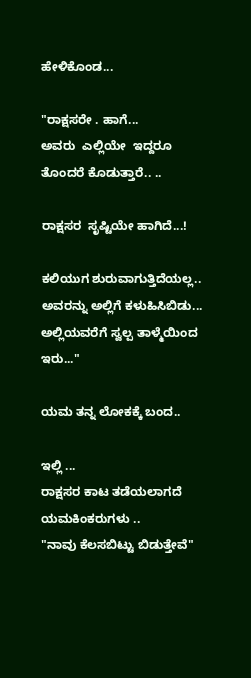ಹೇಳಿಕೊಂಡ...

"ರಾಕ್ಷಸರೇ . ಹಾಗೆ...
ಅವರು  ಎಲ್ಲಿಯೇ  ಇದ್ದರೂ ತೊಂದರೆ ಕೊಡುತ್ತಾರೆ.. ..

ರಾಕ್ಷಸರ  ಸೃಷ್ಟಿಯೇ ಹಾಗಿದೆ...!

ಕಲಿಯುಗ ಶುರುವಾಗುತ್ತಿದೆಯಲ್ಲ..
ಅವರನ್ನು ಅಲ್ಲಿಗೆ ಕಳುಹಿಸಿಬಿಡು...
ಅಲ್ಲಿಯವರೆಗೆ ಸ್ವಲ್ಪ ತಾಳ್ಮೆಯಿಂದ ಇರು..."

ಯಮ ತನ್ನ ಲೋಕಕ್ಕೆ ಬಂದ..

ಇಲ್ಲಿ ...
ರಾಕ್ಷಸರ ಕಾಟ ತಡೆಯಲಾಗದೆ ಯಮಕಿಂಕರುಗಳು ..
"ನಾವು ಕೆಲಸಬಿಟ್ಟು ಬಿಡುತ್ತೇವೆ"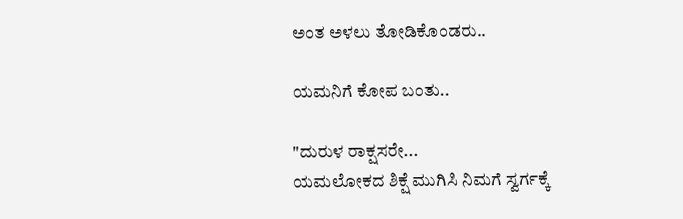ಅಂತ ಅಳಲು ತೋಡಿಕೊಂಡರು..

ಯಮನಿಗೆ ಕೋಪ ಬಂತು..

"ದುರುಳ ರಾಕ್ಷಸರೇ...
ಯಮಲೋಕದ ಶಿಕ್ಷೆ ಮುಗಿಸಿ ನಿಮಗೆ ಸ್ವರ್ಗಕ್ಕೆ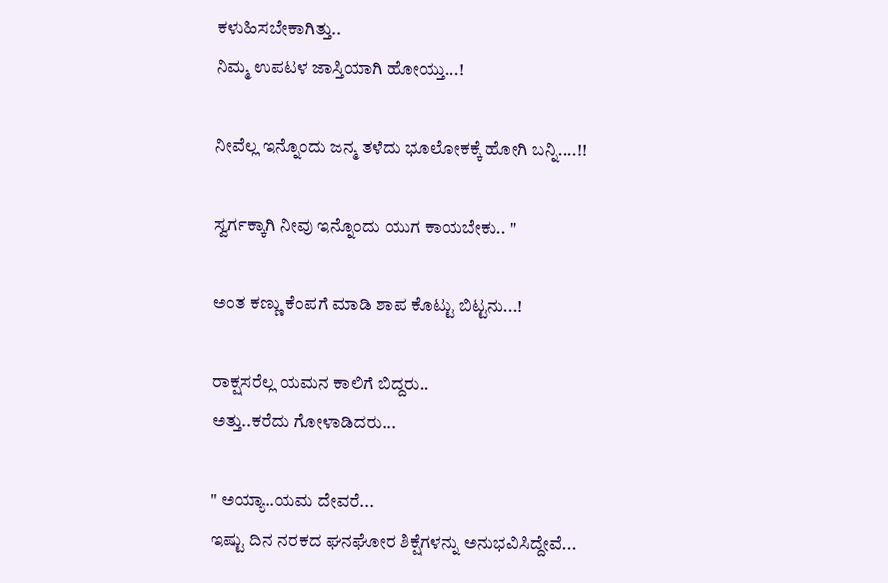ಕಳುಹಿಸಬೇಕಾಗಿತ್ತು..
ನಿಮ್ಮ ಉಪಟಳ ಜಾಸ್ತಿಯಾಗಿ ಹೋಯ್ತು...!

ನೀವೆಲ್ಲ ಇನ್ನೊಂದು ಜನ್ಮ ತಳೆದು ಭೂಲೋಕಕ್ಕೆ ಹೋಗಿ ಬನ್ನಿ....!!

ಸ್ವರ್ಗಕ್ಕಾಗಿ ನೀವು ಇನ್ನೊಂದು ಯುಗ ಕಾಯಬೇಕು.. "

ಅಂತ ಕಣ್ಣು ಕೆಂಪಗೆ ಮಾಡಿ ಶಾಪ ಕೊಟ್ಟು ಬಿಟ್ಟನು...!

ರಾಕ್ಷಸರೆಲ್ಲ ಯಮನ ಕಾಲಿಗೆ ಬಿದ್ದರು..
ಅತ್ತು..ಕರೆದು ಗೋಳಾಡಿದರು...

" ಅಯ್ಯಾ..ಯಮ ದೇವರೆ...
ಇಷ್ಟು ದಿನ ನರಕದ ಘನಘೋರ ಶಿಕ್ಷೆಗಳನ್ನು ಅನುಭವಿಸಿದ್ದೇವೆ...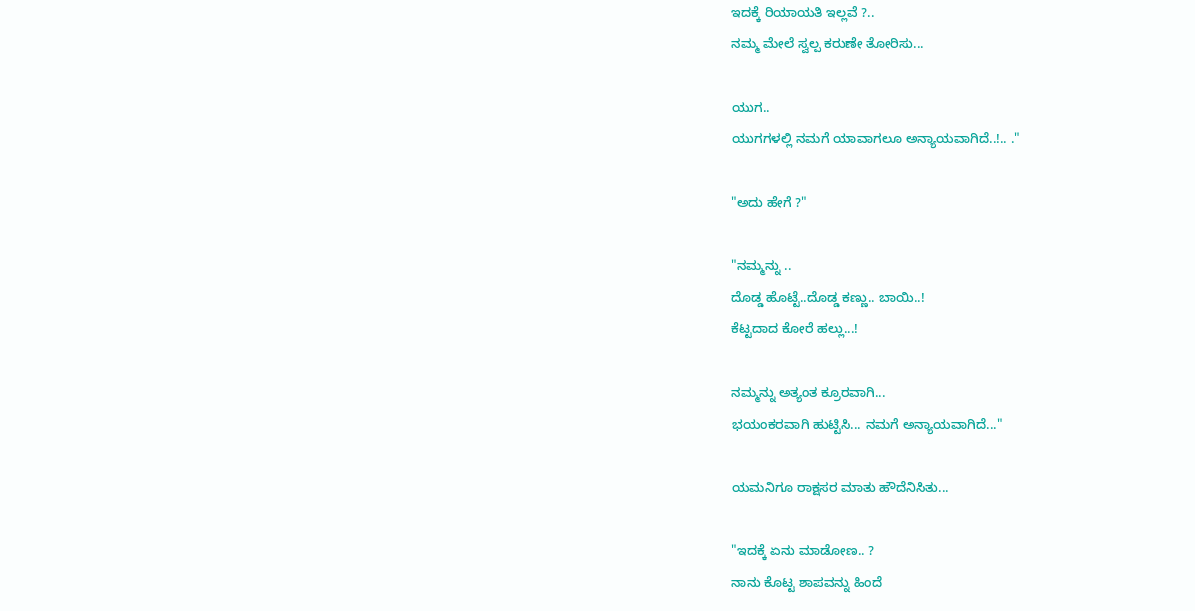ಇದಕ್ಕೆ ರಿಯಾಯತಿ ಇಲ್ಲವೆ ?..
ನಮ್ಮ ಮೇಲೆ ಸ್ವಲ್ಪ ಕರುಣೇ ತೋರಿಸು...

ಯುಗ..
ಯುಗಗಳಲ್ಲಿ ನಮಗೆ ಯಾವಾಗಲೂ ಅನ್ಯಾಯವಾಗಿದೆ..!.. ."

"ಅದು ಹೇಗೆ ?"

"ನಮ್ಮನ್ನು ..
ದೊಡ್ಡ ಹೊಟ್ಟೆ..ದೊಡ್ಡ ಕಣ್ಣು.. ಬಾಯಿ..!
ಕೆಟ್ಟದಾದ ಕೋರೆ ಹಲ್ಲು...!

ನಮ್ಮನ್ನು ಅತ್ಯಂತ ಕ್ರೂರವಾಗಿ...
ಭಯಂಕರವಾಗಿ ಹುಟ್ಟಿಸಿ... ನಮಗೆ ಅನ್ಯಾಯವಾಗಿದೆ..."

ಯಮನಿಗೂ ರಾಕ್ಷಸರ ಮಾತು ಹೌದೆನಿಸಿತು...

"ಇದಕ್ಕೆ ಏನು ಮಾಡೋಣ.. ?
ನಾನು ಕೊಟ್ಟ ಶಾಪವನ್ನು ಹಿಂದೆ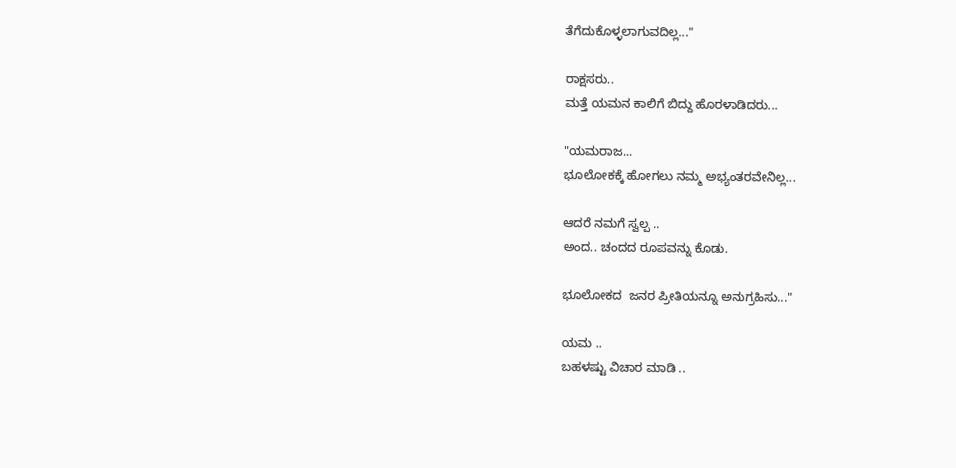ತೆಗೆದುಕೊಳ್ಳಲಾಗುವದಿಲ್ಲ..."

ರಾಕ್ಷಸರು..
ಮತ್ತೆ ಯಮನ ಕಾಲಿಗೆ ಬಿದ್ದು ಹೊರಳಾಡಿದರು...

"ಯಮರಾಜ...
ಭೂಲೋಕಕ್ಕೆ ಹೋಗಲು ನಮ್ಮ ಅಭ್ಯಂತರವೇನಿಲ್ಲ...

ಆದರೆ ನಮಗೆ ಸ್ವಲ್ಪ ..
ಅಂದ.. ಚಂದದ ರೂಪವನ್ನು ಕೊಡು.

ಭೂಲೋಕದ  ಜನರ ಪ್ರೀತಿಯನ್ನೂ ಅನುಗ್ರಹಿಸು..."

ಯಮ ..
ಬಹಳಷ್ಟು ವಿಚಾರ ಮಾಡಿ ..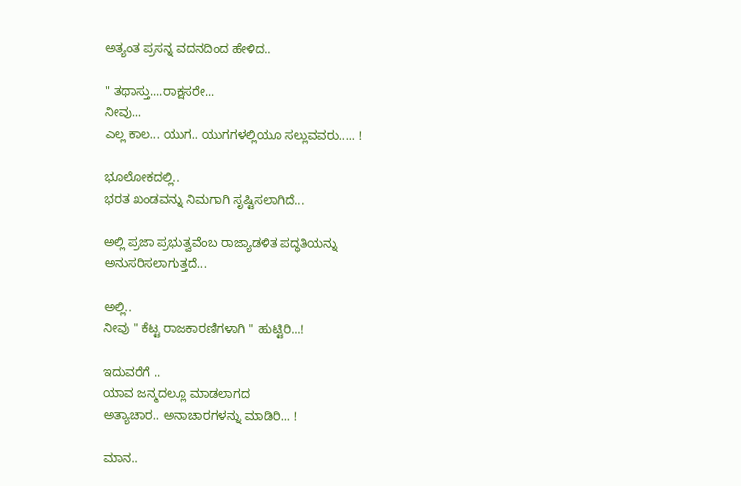ಅತ್ಯಂತ ಪ್ರಸನ್ನ ವದನದಿಂದ ಹೇಳಿದ..

" ತಥಾಸ್ತು....ರಾಕ್ಷಸರೇ...
ನೀವು...
ಎಲ್ಲ ಕಾಲ... ಯುಗ.. ಯುಗಗಳಲ್ಲಿಯೂ ಸಲ್ಲುವವರು..... !

ಭೂಲೋಕದಲ್ಲಿ..
ಭರತ ಖಂಡವನ್ನು ನಿಮಗಾಗಿ ಸೃಷ್ಟಿಸಲಾಗಿದೆ...

ಅಲ್ಲಿ ಪ್ರಜಾ ಪ್ರಭುತ್ವವೆಂಬ ರಾಜ್ಯಾಡಳಿತ ಪದ್ಧತಿಯನ್ನು ಅನುಸರಿಸಲಾಗುತ್ತದೆ...

ಅಲ್ಲಿ..
ನೀವು " ಕೆಟ್ಟ ರಾಜಕಾರಣಿಗಳಾಗಿ " ಹುಟ್ಟಿರಿ...!

ಇದುವರೆಗೆ ..
ಯಾವ ಜನ್ಮದಲ್ಲೂ ಮಾಡಲಾಗದ
ಅತ್ಯಾಚಾರ.. ಅನಾಚಾರಗಳನ್ನು ಮಾಡಿರಿ... !

ಮಾನ..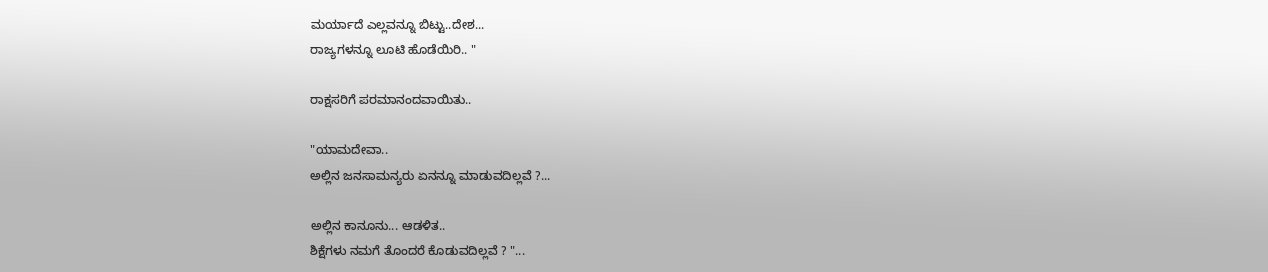ಮರ್ಯಾದೆ ಎಲ್ಲವನ್ನೂ ಬಿಟ್ಟು..ದೇಶ...
ರಾಜ್ಯಗಳನ್ನೂ ಲೂಟಿ ಹೊಡೆಯಿರಿ.. "

ರಾಕ್ಷಸರಿಗೆ ಪರಮಾನಂದವಾಯಿತು..

"ಯಾಮದೇವಾ..
ಅಲ್ಲಿನ ಜನಸಾಮನ್ಯರು ಏನನ್ನೂ ಮಾಡುವದಿಲ್ಲವೆ ?...

ಅಲ್ಲಿನ ಕಾನೂನು... ಆಡಳಿತ..
ಶಿಕ್ಷೆಗಳು ನಮಗೆ ತೊಂದರೆ ಕೊಡುವದಿಲ್ಲವೆ ? "...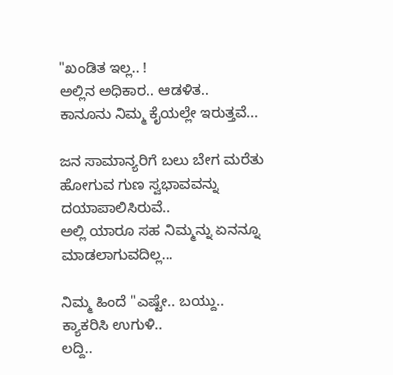"ಖಂಡಿತ ಇಲ್ಲ.. !
ಅಲ್ಲಿನ ಅಧಿಕಾರ.. ಆಡಳಿತ..
ಕಾನೂನು ನಿಮ್ಮ ಕೈಯಲ್ಲೇ ಇರುತ್ತವೆ...

ಜನ ಸಾಮಾನ್ಯರಿಗೆ ಬಲು ಬೇಗ ಮರೆತು ಹೋಗುವ ಗುಣ ಸ್ವಭಾವವನ್ನು ದಯಾಪಾಲಿಸಿರುವೆ..
ಅಲ್ಲಿ ಯಾರೂ ಸಹ ನಿಮ್ಮನ್ನು ಏನನ್ನೂ ಮಾಡಲಾಗುವದಿಲ್ಲ...

ನಿಮ್ಮ ಹಿಂದೆ "ಎಷ್ಟೇ.. ಬಯ್ದು..
ಕ್ಯಾಕರಿಸಿ ಉಗುಳಿ..
ಲದ್ದಿ..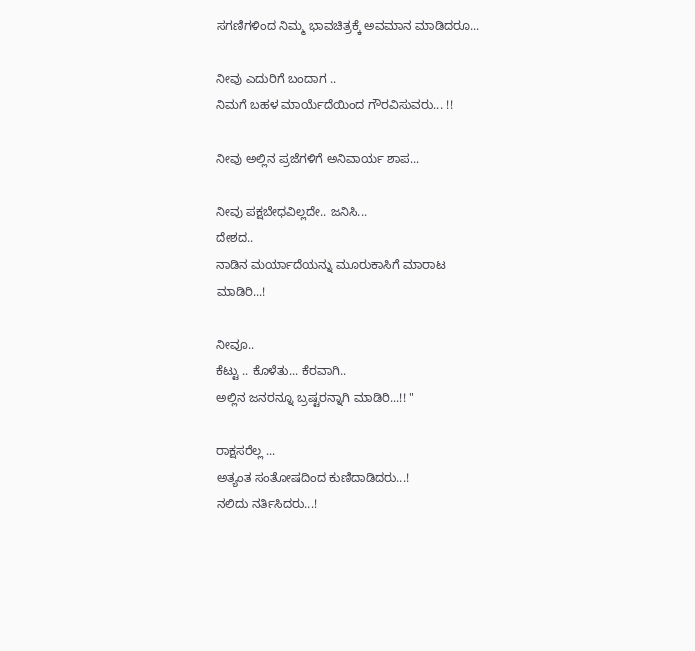ಸಗಣಿಗಳಿಂದ ನಿಮ್ಮ ಭಾವಚಿತ್ರಕ್ಕೆ ಅವಮಾನ ಮಾಡಿದರೂ...

ನೀವು ಎದುರಿಗೆ ಬಂದಾಗ ..
ನಿಮಗೆ ಬಹಳ ಮಾರ್ಯೆದೆಯಿಂದ ಗೌರವಿಸುವರು... !!

ನೀವು ಅಲ್ಲಿನ ಪ್ರಜೆಗಳಿಗೆ ಅನಿವಾರ್ಯ ಶಾಪ...

ನೀವು ಪಕ್ಷಬೇಧವಿಲ್ಲದೇ.. ಜನಿಸಿ...
ದೇಶದ..
ನಾಡಿನ ಮರ್ಯಾದೆಯನ್ನು ಮೂರುಕಾಸಿಗೆ ಮಾರಾಟ ಮಾಡಿರಿ...!

ನೀವೂ..
ಕೆಟ್ಟು .. ಕೊಳೆತು... ಕೆರವಾಗಿ..
ಅಲ್ಲಿನ ಜನರನ್ನೂ ಬ್ರಷ್ಟರನ್ನಾಗಿ ಮಾಡಿರಿ...!! "

ರಾಕ್ಷಸರೆಲ್ಲ ...
ಅತ್ಯಂತ ಸಂತೋಷದಿಂದ ಕುಣಿದಾಡಿದರು...!
ನಲಿದು ನರ್ತಿಸಿದರು...!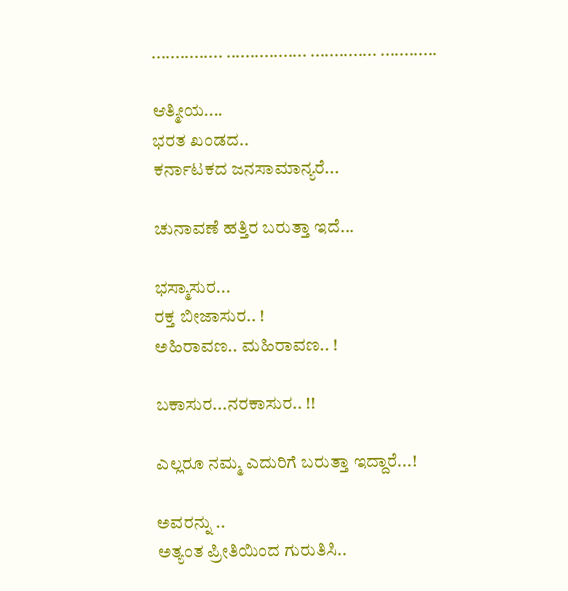............... ................. .............. ............

ಆತ್ಮೀಯ....
ಭರತ ಖಂಡದ..
ಕರ್ನಾಟಕದ ಜನಸಾಮಾನ್ಯರೆ...

ಚುನಾವಣೆ ಹತ್ತಿರ ಬರುತ್ತಾ ಇದೆ...

ಭಸ್ಮಾಸುರ...
ರಕ್ತ ಬೀಜಾಸುರ.. !
ಅಹಿರಾವಣ.. ಮಹಿರಾವಣ.. !

ಬಕಾಸುರ...ನರಕಾಸುರ.. !!

ಎಲ್ಲರೂ ನಮ್ಮ ಎದುರಿಗೆ ಬರುತ್ತಾ ಇದ್ದಾರೆ...!

ಅವರನ್ನು ..
ಅತ್ಯಂತ ಪ್ರೀತಿಯಿಂದ ಗುರುತಿಸಿ..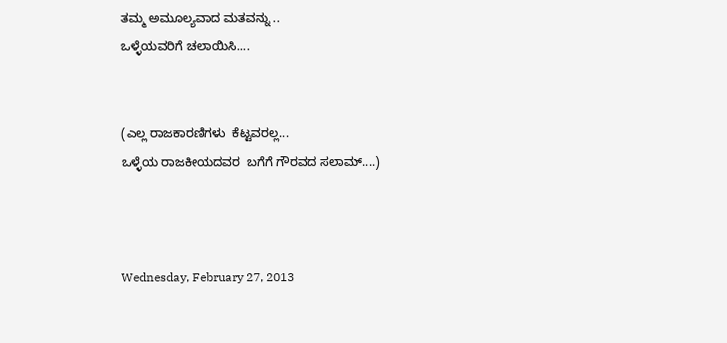ತಮ್ಮ ಅಮೂಲ್ಯವಾದ ಮತವನ್ನು ..
ಒಳ್ಳೆಯವರಿಗೆ ಚಲಾಯಿಸಿ....


(ಎಲ್ಲ ರಾಜಕಾರಣಿಗಳು  ಕೆಟ್ಟವರಲ್ಲ...
ಒಳ್ಳೆಯ ರಾಜಕೀಯದವರ  ಬಗೆಗೆ ಗೌರವದ ಸಲಾಮ್....)



Wednesday, February 27, 2013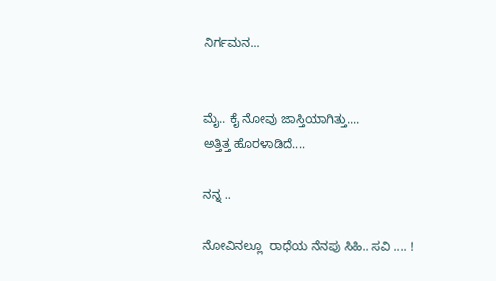ನಿರ್ಗಮನ...


ಮೈ.. ಕೈ ನೋವು ಜಾಸ್ತಿಯಾಗಿತ್ತು....
ಅತ್ತಿತ್ತ ಹೊರಳಾಡಿದೆ....

ನನ್ನ ..

ನೋವಿನಲ್ಲೂ  ರಾಧೆಯ ನೆನಪು ಸಿಹಿ.. ಸವಿ .... !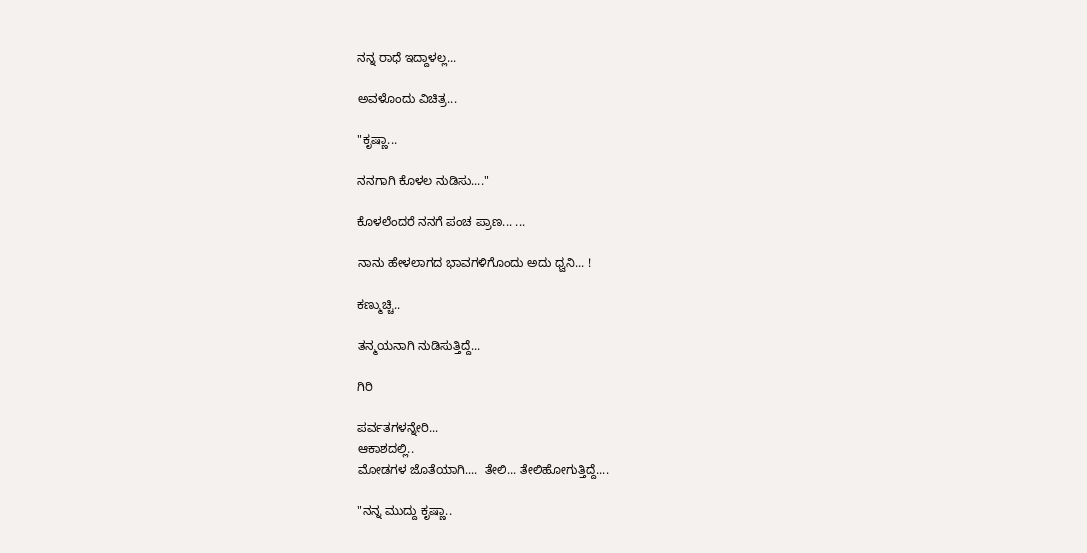ನನ್ನ ರಾಧೆ ಇದ್ದಾಳಲ್ಲ...

ಅವಳೊಂದು ವಿಚಿತ್ರ...

"ಕೃಷ್ಣಾ...

ನನಗಾಗಿ ಕೊಳಲ ನುಡಿಸು...."

ಕೊಳಲೆಂದರೆ ನನಗೆ ಪಂಚ ಪ್ರಾಣ... ...

ನಾನು ಹೇಳಲಾಗದ ಭಾವಗಳಿಗೊಂದು ಅದು ಧ್ವನಿ... !

ಕಣ್ಮುಚ್ಚಿ..

ತನ್ಮಯನಾಗಿ ನುಡಿಸುತ್ತಿದ್ದೆ...

ಗಿರಿ

ಪರ್ವತಗಳನ್ನೇರಿ...
ಆಕಾಶದಲ್ಲಿ..
ಮೋಡಗಳ ಜೊತೆಯಾಗಿ....  ತೇಲಿ... ತೇಲಿಹೋಗುತ್ತಿದ್ದೆ....

"ನನ್ನ ಮುದ್ದು ಕೃಷ್ಣಾ..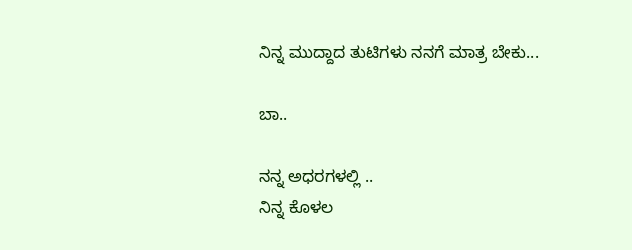ನಿನ್ನ ಮುದ್ದಾದ ತುಟಿಗಳು ನನಗೆ ಮಾತ್ರ ಬೇಕು...

ಬಾ..

ನನ್ನ ಅಧರಗಳಲ್ಲಿ ..
ನಿನ್ನ ಕೊಳಲ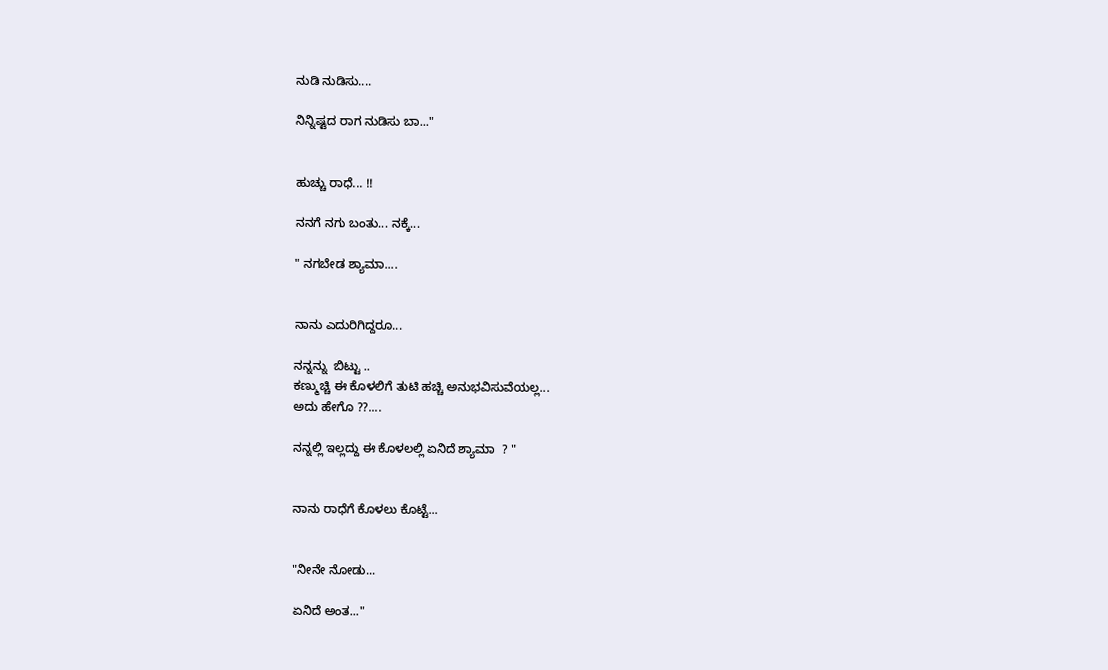ನುಡಿ ನುಡಿಸು....

ನಿನ್ನಿಷ್ಟದ ರಾಗ ನುಡಿಸು ಬಾ..."


ಹುಚ್ಚು ರಾಧೆ... !!

ನನಗೆ ನಗು ಬಂತು... ನಕ್ಕೆ...

" ನಗಬೇಡ ಶ್ಯಾಮಾ....


ನಾನು ಎದುರಿಗಿದ್ದರೂ...

ನನ್ನನ್ನು  ಬಿಟ್ಟು ..
ಕಣ್ಮುಚ್ಚಿ ಈ ಕೊಳಲಿಗೆ ತುಟಿ ಹಚ್ಚಿ ಅನುಭವಿಸುವೆಯಲ್ಲ...
ಅದು ಹೇಗೊ ??....

ನನ್ನಲ್ಲಿ ಇಲ್ಲದ್ದು ಈ ಕೊಳಲಲ್ಲಿ ಏನಿದೆ ಶ್ಯಾಮಾ  ? "


ನಾನು ರಾಧೆಗೆ ಕೊಳಲು ಕೊಟ್ಟೆ...


"ನೀನೇ ನೋಡು...

ಏನಿದೆ ಅಂತ..."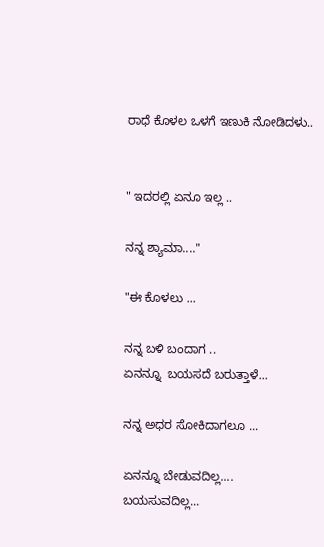ರಾಧೆ ಕೊಳಲ ಒಳಗೆ ಇಣುಕಿ ನೋಡಿದಳು..


" ಇದರಲ್ಲಿ ಏನೂ ಇಲ್ಲ ..

ನನ್ನ ಶ್ಯಾಮಾ...."

"ಈ ಕೊಳಲು ...

ನನ್ನ ಬಳಿ ಬಂದಾಗ ..
ಏನನ್ನೂ  ಬಯಸದೆ ಬರುತ್ತಾಳೆ...

ನನ್ನ ಅಧರ ಸೋಕಿದಾಗಲೂ ...

ಏನನ್ನೂ ಬೇಡುವದಿಲ್ಲ....
ಬಯಸುವದಿಲ್ಲ...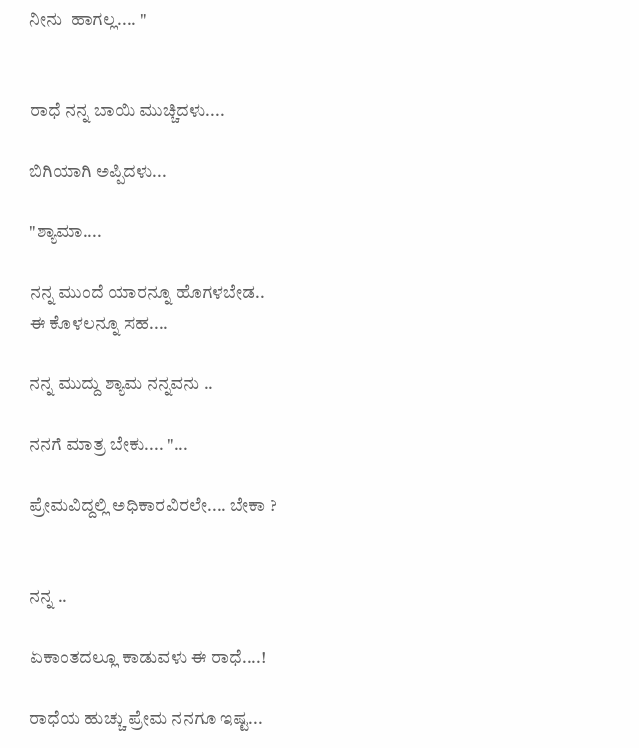ನೀನು  ಹಾಗಲ್ಲ.... "


ರಾಧೆ ನನ್ನ ಬಾಯಿ ಮುಚ್ಚಿದಳು....

ಬಿಗಿಯಾಗಿ ಅಪ್ಪಿದಳು...

"ಶ್ಯಾಮಾ....

ನನ್ನ ಮುಂದೆ ಯಾರನ್ನೂ ಹೊಗಳಬೇಡ..
ಈ ಕೊಳಲನ್ನೂ ಸಹ....

ನನ್ನ ಮುದ್ದು ಶ್ಯಾಮ ನನ್ನವನು ..

ನನಗೆ ಮಾತ್ರ ಬೇಕು.... "...

ಪ್ರೇಮವಿದ್ದಲ್ಲಿ ಅಧಿಕಾರವಿರಲೇ.... ಬೇಕಾ ?


ನನ್ನ ..

ಏಕಾಂತದಲ್ಲೂ ಕಾಡುವಳು ಈ ರಾಧೆ....!

ರಾಧೆಯ ಹುಚ್ಚು ಪ್ರೇಮ ನನಗೂ ಇಷ್ಟ...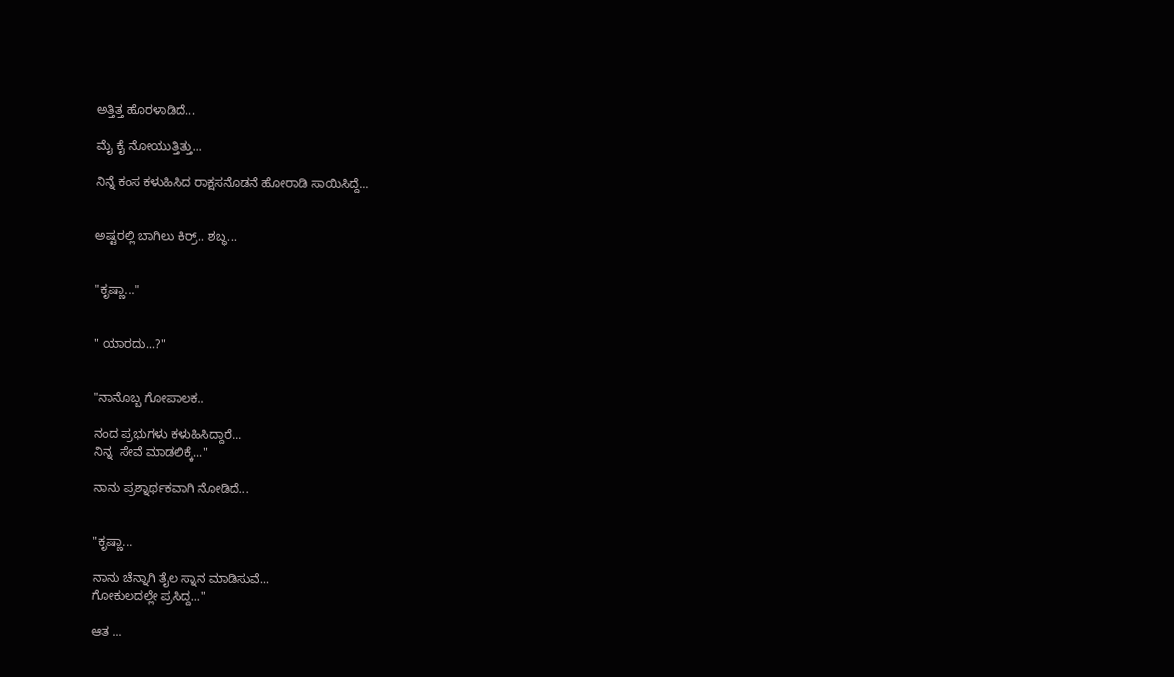ಅತ್ತಿತ್ತ ಹೊರಳಾಡಿದೆ...

ಮೈ ಕೈ ನೋಯುತ್ತಿತ್ತು...

ನಿನ್ನೆ ಕಂಸ ಕಳುಹಿಸಿದ ರಾಕ್ಷಸನೊಡನೆ ಹೋರಾಡಿ ಸಾಯಿಸಿದ್ದೆ...


ಅಷ್ಟರಲ್ಲಿ ಬಾಗಿಲು ಕಿರ್ರ್.. ಶಬ್ಧ...


"ಕೃಷ್ಣಾ..."


" ಯಾರದು...?"


"ನಾನೊಬ್ಬ ಗೋಪಾಲಕ..

ನಂದ ಪ್ರಭುಗಳು ಕಳುಹಿಸಿದ್ದಾರೆ...
ನಿನ್ನ  ಸೇವೆ ಮಾಡಲಿಕ್ಕೆ..."

ನಾನು ಪ್ರಶ್ನಾರ್ಥಕವಾಗಿ ನೋಡಿದೆ...


"ಕೃಷ್ಣಾ...

ನಾನು ಚೆನ್ನಾಗಿ ತೈಲ ಸ್ನಾನ ಮಾಡಿಸುವೆ...
ಗೋಕುಲದಲ್ಲೇ ಪ್ರಸಿದ್ದ..."

ಆತ ...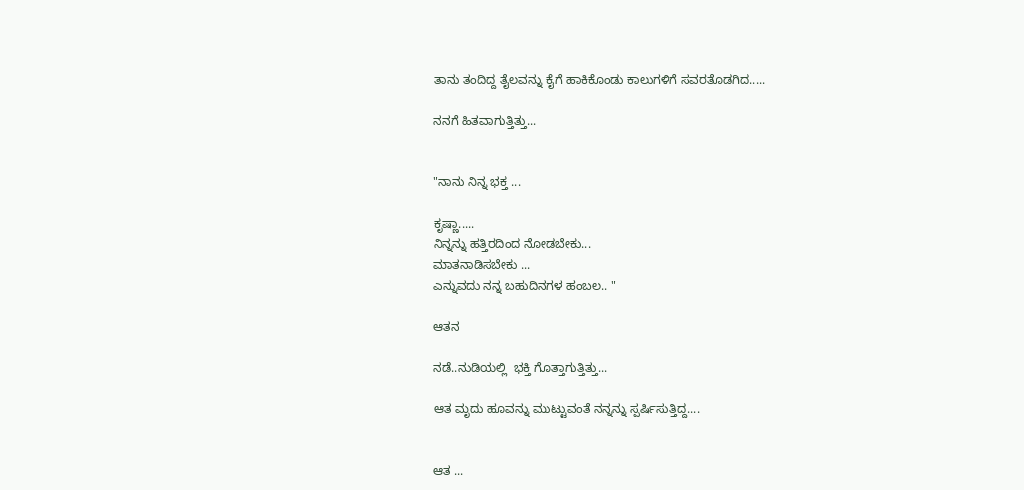ತಾನು ತಂದಿದ್ದ ತೈಲವನ್ನು ಕೈಗೆ ಹಾಕಿಕೊಂಡು ಕಾಲುಗಳಿಗೆ ಸವರತೊಡಗಿದ.....

ನನಗೆ ಹಿತವಾಗುತ್ತಿತ್ತು...


"ನಾನು ನಿನ್ನ ಭಕ್ತ ...

ಕೃಷ್ಣಾ.....
ನಿನ್ನನ್ನು ಹತ್ತಿರದಿಂದ ನೋಡಬೇಕು...
ಮಾತನಾಡಿಸಬೇಕು ...
ಎನ್ನುವದು ನನ್ನ ಬಹುದಿನಗಳ ಹಂಬಲ.. "

ಆತನ

ನಡೆ..ನುಡಿಯಲ್ಲಿ  ಭಕ್ತಿ ಗೊತ್ತಾಗುತ್ತಿತ್ತು...

ಆತ ಮೃದು ಹೂವನ್ನು ಮುಟ್ಟುವಂತೆ ನನ್ನನ್ನು ಸ್ಪರ್ಷಿಸುತ್ತಿದ್ದ....


ಆತ ...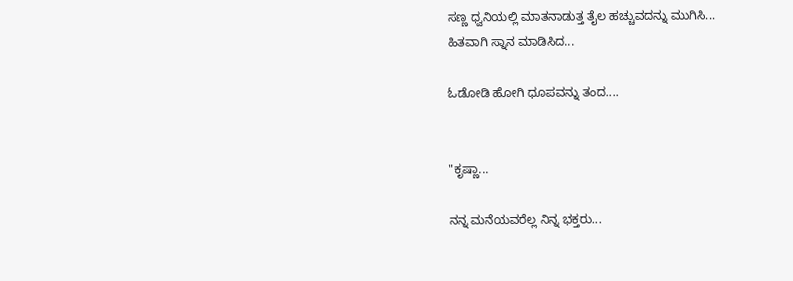ಸಣ್ಣ ಧ್ವನಿಯಲ್ಲಿ ಮಾತನಾಡುತ್ತ ತೈಲ ಹಚ್ಚುವದನ್ನು ಮುಗಿಸಿ...
ಹಿತವಾಗಿ ಸ್ನಾನ ಮಾಡಿಸಿದ...

ಓಡೋಡಿ ಹೋಗಿ ಧೂಪವನ್ನು ತಂದ....


"ಕೃಷ್ಣಾ...

ನನ್ನ ಮನೆಯವರೆಲ್ಲ ನಿನ್ನ ಭಕ್ತರು...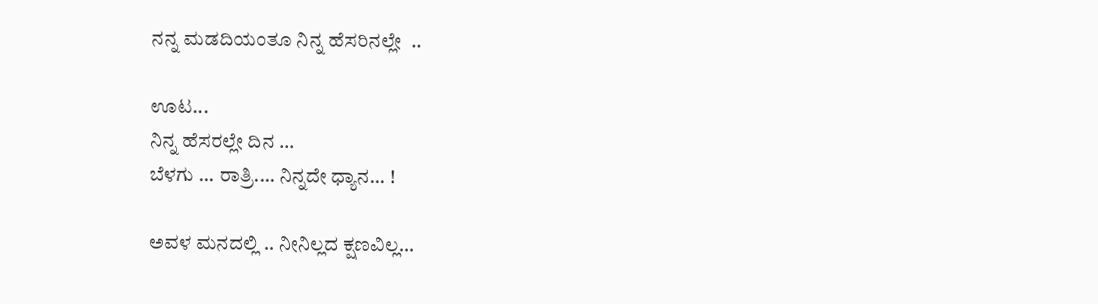ನನ್ನ ಮಡದಿಯಂತೂ ನಿನ್ನ ಹೆಸರಿನಲ್ಲೇ  ..

ಊಟ...
ನಿನ್ನ ಹೆಸರಲ್ಲೇ ದಿನ ...
ಬೆಳಗು ... ರಾತ್ರಿ.... ನಿನ್ನದೇ ಧ್ಯಾನ... !

ಅವಳ ಮನದಲ್ಲಿ .. ನೀನಿಲ್ಲದ ಕ್ಷಣವಿಲ್ಲ...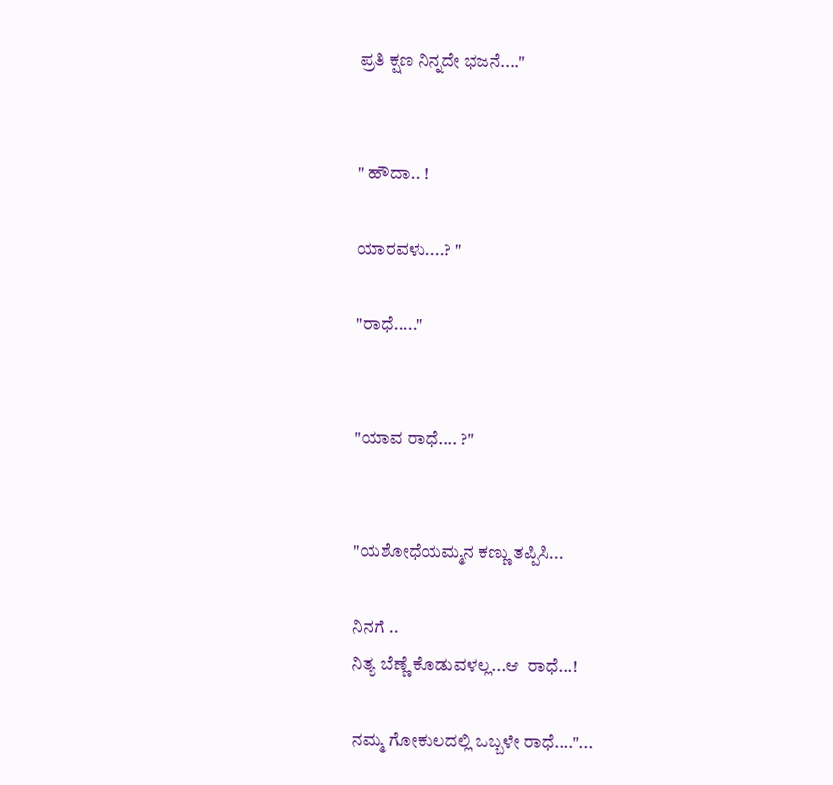ಪ್ರತಿ ಕ್ಷಣ ನಿನ್ನದೇ ಭಜನೆ...."


" ಹೌದಾ.. !

ಯಾರವಳು....? "

"ರಾಧೆ....."


"ಯಾವ ರಾಧೆ.... ?"


"ಯಶೋಧೆಯಮ್ಮನ ಕಣ್ಣು ತಪ್ಪಿಸಿ...

ನಿನಗೆ ..
ನಿತ್ಯ ಬೆಣ್ಣೆ ಕೊಡುವಳಲ್ಲ...ಆ  ರಾಧೆ...!

ನಮ್ಮ ಗೋಕುಲದಲ್ಲಿ ಒಬ್ಬಳೇ ರಾಧೆ...."...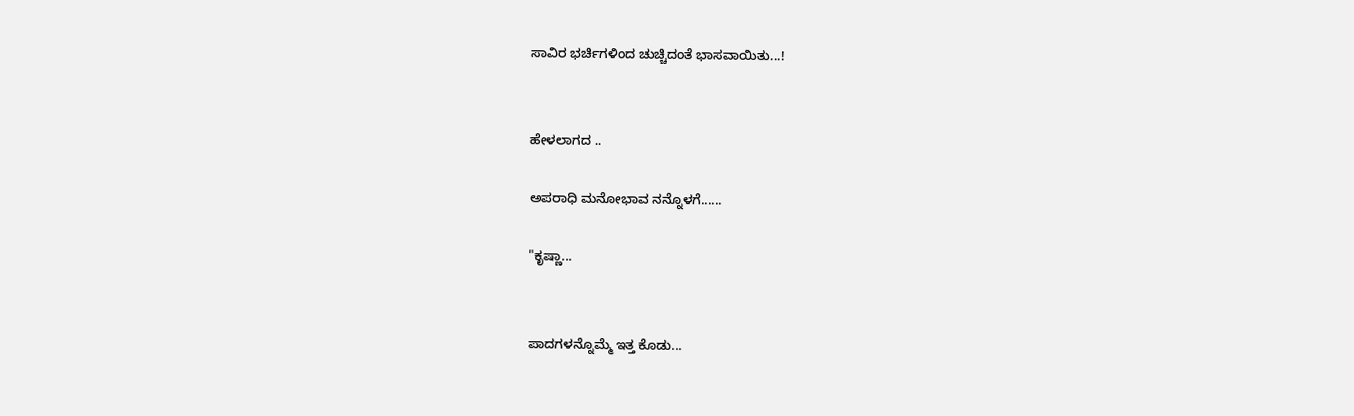ಸಾವಿರ ಭರ್ಚಿಗಳಿಂದ ಚುಚ್ಚಿದಂತೆ ಭಾಸವಾಯಿತು...!


ಹೇಳಲಾಗದ ..

ಅಪರಾಧಿ ಮನೋಭಾವ ನನ್ನೊಳಗೆ......

"ಕೃಷ್ಣಾ...


ಪಾದಗಳನ್ನೊಮ್ಮೆ ಇತ್ತ ಕೊಡು...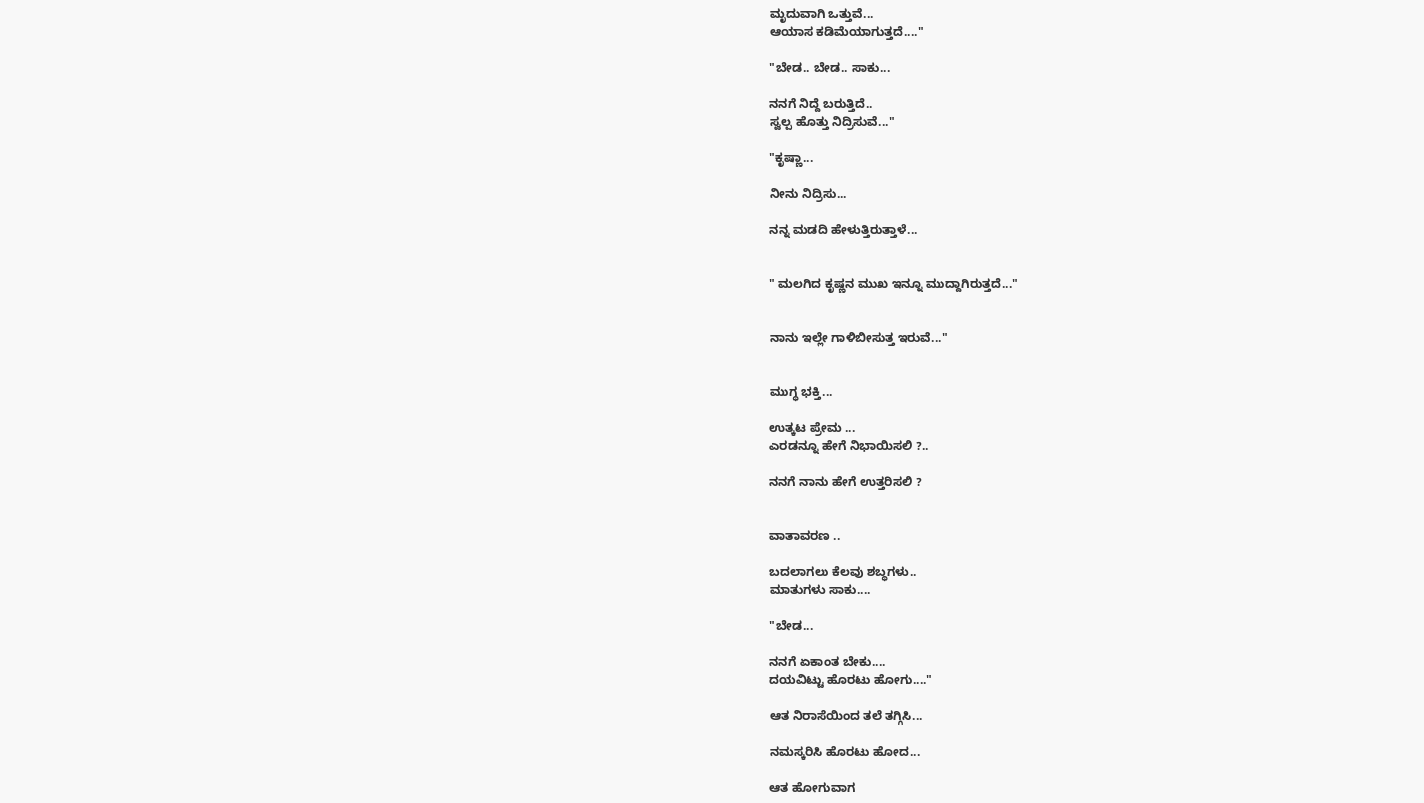ಮೃದುವಾಗಿ ಒತ್ತುವೆ...
ಆಯಾಸ ಕಡಿಮೆಯಾಗುತ್ತದೆ...."

"ಬೇಡ.. ಬೇಡ.. ಸಾಕು...

ನನಗೆ ನಿದ್ದೆ ಬರುತ್ತಿದೆ..
ಸ್ವಲ್ಪ ಹೊತ್ತು ನಿದ್ರಿಸುವೆ..."

"ಕೃಷ್ಣಾ...

ನೀನು ನಿದ್ರಿಸು...

ನನ್ನ ಮಡದಿ ಹೇಳುತ್ತಿರುತ್ತಾಳೆ...


" ಮಲಗಿದ ಕೃಷ್ಣನ ಮುಖ ಇನ್ನೂ ಮುದ್ದಾಗಿರುತ್ತದೆ..."


ನಾನು ಇಲ್ಲೇ ಗಾಳಿಬೀಸುತ್ತ ಇರುವೆ..."


ಮುಗ್ಧ ಭಕ್ತಿ...

ಉತ್ಕಟ ಪ್ರೇಮ ...
ಎರಡನ್ನೂ ಹೇಗೆ ನಿಭಾಯಿಸಲಿ ?..

ನನಗೆ ನಾನು ಹೇಗೆ ಉತ್ತರಿಸಲಿ ?


ವಾತಾವರಣ ..

ಬದಲಾಗಲು ಕೆಲವು ಶಬ್ಧಗಳು..
ಮಾತುಗಳು ಸಾಕು....

"ಬೇಡ...

ನನಗೆ ಏಕಾಂತ ಬೇಕು....
ದಯವಿಟ್ಟು ಹೊರಟು ಹೋಗು...."

ಆತ ನಿರಾಸೆಯಿಂದ ತಲೆ ತಗ್ಗಿಸಿ...

ನಮಸ್ಕರಿಸಿ ಹೊರಟು ಹೋದ...

ಆತ ಹೋಗುವಾಗ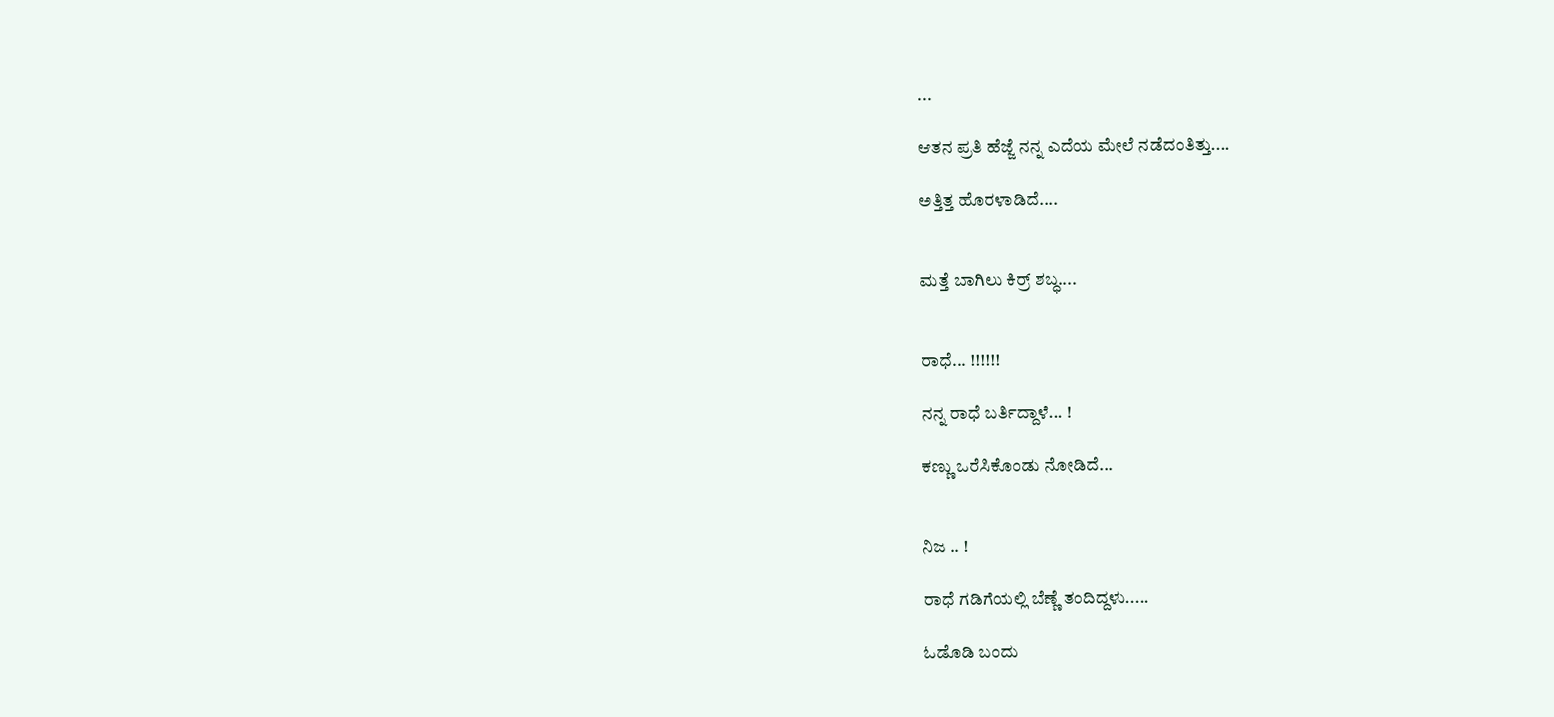...

ಆತನ ಪ್ರತಿ ಹೆಜ್ಜೆ ನನ್ನ ಎದೆಯ ಮೇಲೆ ನಡೆದಂತಿತ್ತು....

ಅತ್ತಿತ್ತ ಹೊರಳಾಡಿದೆ....


ಮತ್ತೆ ಬಾಗಿಲು ಕಿರ್ರ್ ಶಬ್ಧ....


ರಾಧೆ... !!!!!!

ನನ್ನ ರಾಧೆ ಬರ್ತಿದ್ದಾಳೆ... !

ಕಣ್ಣು ಒರೆಸಿಕೊಂಡು ನೋಡಿದೆ...


ನಿಜ .. !

ರಾಧೆ ಗಡಿಗೆಯಲ್ಲಿ ಬೆಣ್ಣೆ ತಂದಿದ್ದಳು.....

ಓಡೊಡಿ ಬಂದು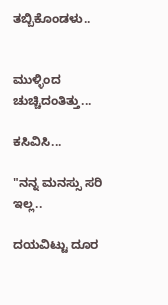ತಬ್ಬಿಕೊಂಡಳು..


ಮುಳ್ಳಿಂದ ಚುಚ್ಚಿದಂತಿತ್ತು...

ಕಸಿವಿಸಿ...

"ನನ್ನ ಮನಸ್ಸು ಸರಿ ಇಲ್ಲ..

ದಯವಿಟ್ಟು ದೂರ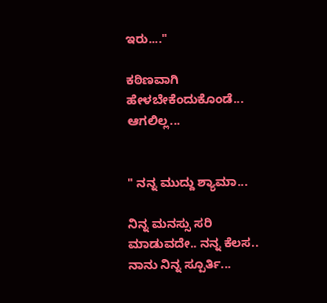ಇರು...."

ಕಠಿಣವಾಗಿ ಹೇಳಬೇಕೆಂದುಕೊಂಡೆ... ಆಗಲಿಲ್ಲ...


" ನನ್ನ ಮುದ್ದು ಶ್ಯಾಮಾ...

ನಿನ್ನ ಮನಸ್ಸು ಸರಿ ಮಾಡುವದೇ.. ನನ್ನ ಕೆಲಸ..
ನಾನು ನಿನ್ನ ಸ್ಪೂರ್ತಿ...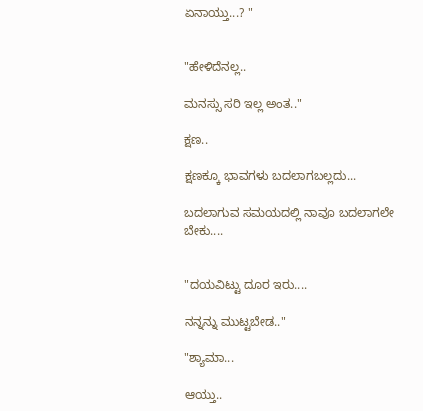ಏನಾಯ್ತು...? "


"ಹೇಳಿದೆನಲ್ಲ..

ಮನಸ್ಸು ಸರಿ ಇಲ್ಲ ಅಂತ.."

ಕ್ಷಣ..

ಕ್ಷಣಕ್ಕೂ ಭಾವಗಳು ಬದಲಾಗಬಲ್ಲದು...

ಬದಲಾಗುವ ಸಮಯದಲ್ಲಿ ನಾವೂ ಬದಲಾಗಲೇ ಬೇಕು....


"ದಯವಿಟ್ಟು ದೂರ ಇರು....

ನನ್ನನ್ನು ಮುಟ್ಟಬೇಡ.."

"ಶ್ಯಾಮಾ...

ಆಯ್ತು..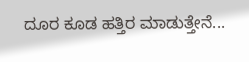ದೂರ ಕೂಡ ಹತ್ತಿರ ಮಾಡುತ್ತೇನೆ...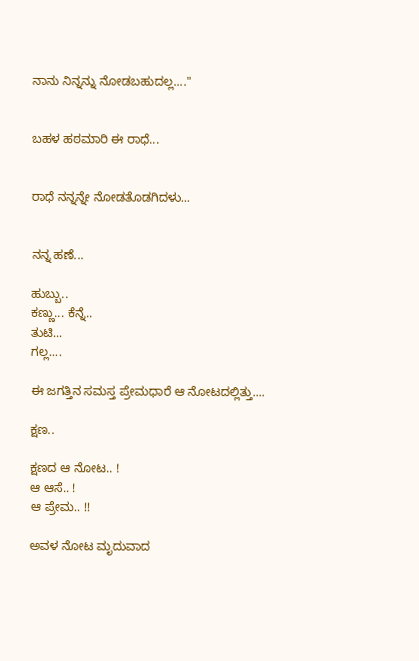ನಾನು ನಿನ್ನನ್ನು ನೋಡಬಹುದಲ್ಲ...."


ಬಹಳ ಹಠಮಾರಿ ಈ ರಾಧೆ...


ರಾಧೆ ನನ್ನನ್ನೇ ನೋಡತೊಡಗಿದಳು...


ನನ್ನ ಹಣೆ...

ಹುಬ್ಬು..
ಕಣ್ಣು... ಕೆನ್ನೆ..
ತುಟಿ...
ಗಲ್ಲ....

ಈ ಜಗತ್ತಿನ ಸಮಸ್ತ ಪ್ರೇಮಧಾರೆ ಆ ನೋಟದಲ್ಲಿತ್ತು....

ಕ್ಷಣ..

ಕ್ಷಣದ ಆ ನೋಟ.. !
ಆ ಆಸೆ.. !
ಆ ಪ್ರೇಮ.. !!

ಅವಳ ನೋಟ ಮೃದುವಾದ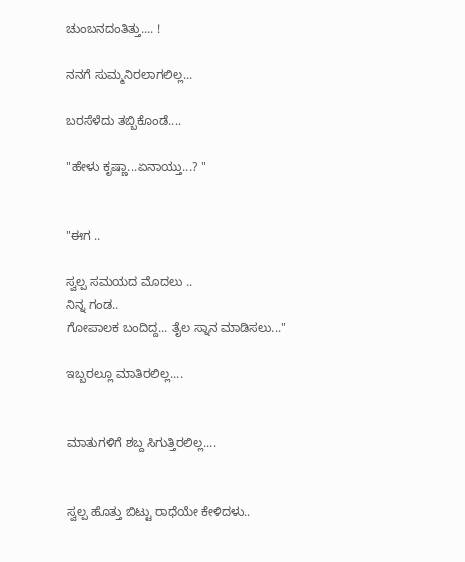ಚುಂಬನದಂತಿತ್ತು.... !

ನನಗೆ ಸುಮ್ಮನಿರಲಾಗಲಿಲ್ಲ...

ಬರಸೆಳೆದು ತಬ್ಬಿಕೊಂಡೆ....

"ಹೇಳು ಕೃಷ್ಣಾ...ಏನಾಯ್ತು...? "


"ಈಗ ..

ಸ್ವಲ್ಪ ಸಮಯದ ಮೊದಲು ..
ನಿನ್ನ ಗಂಡ..
ಗೋಪಾಲಕ ಬಂದಿದ್ದ... ತೈಲ ಸ್ನಾನ ಮಾಡಿಸಲು..."

ಇಬ್ಬರಲ್ಲೂ ಮಾತಿರಲಿಲ್ಲ....


ಮಾತುಗಳಿಗೆ ಶಬ್ದ ಸಿಗುತ್ತಿರಲಿಲ್ಲ....


ಸ್ವಲ್ಪ ಹೊತ್ತು ಬಿಟ್ಟು ರಾಧೆಯೇ ಕೇಳಿದಳು..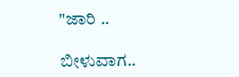"ಜಾರಿ ..

ಬೀಳುವಾಗ..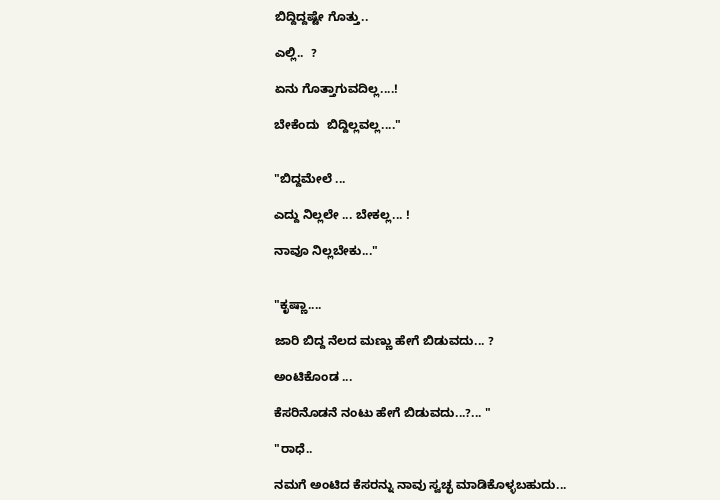ಬಿದ್ದಿದ್ದಷ್ಟೇ ಗೊತ್ತು..

ಎಲ್ಲಿ..  ?

ಏನು ಗೊತ್ತಾಗುವದಿಲ್ಲ....!

ಬೇಕೆಂದು  ಬಿದ್ದಿಲ್ಲವಲ್ಲ...."


"ಬಿದ್ದಮೇಲೆ ...

ಎದ್ದು ನಿಲ್ಲಲೇ ... ಬೇಕಲ್ಲ... !

ನಾವೂ ನಿಲ್ಲಬೇಕು..."


"ಕೃಷ್ಣಾ....

ಜಾರಿ ಬಿದ್ದ ನೆಲದ ಮಣ್ಣು ಹೇಗೆ ಬಿಡುವದು... ?

ಅಂಟಿಕೊಂಡ ...

ಕೆಸರಿನೊಡನೆ ನಂಟು ಹೇಗೆ ಬಿಡುವದು...?... "

"ರಾಧೆ..

ನಮಗೆ ಅಂಟಿದ ಕೆಸರನ್ನು ನಾವು ಸ್ವಚ್ಛ ಮಾಡಿಕೊಳ್ಳಬಹುದು...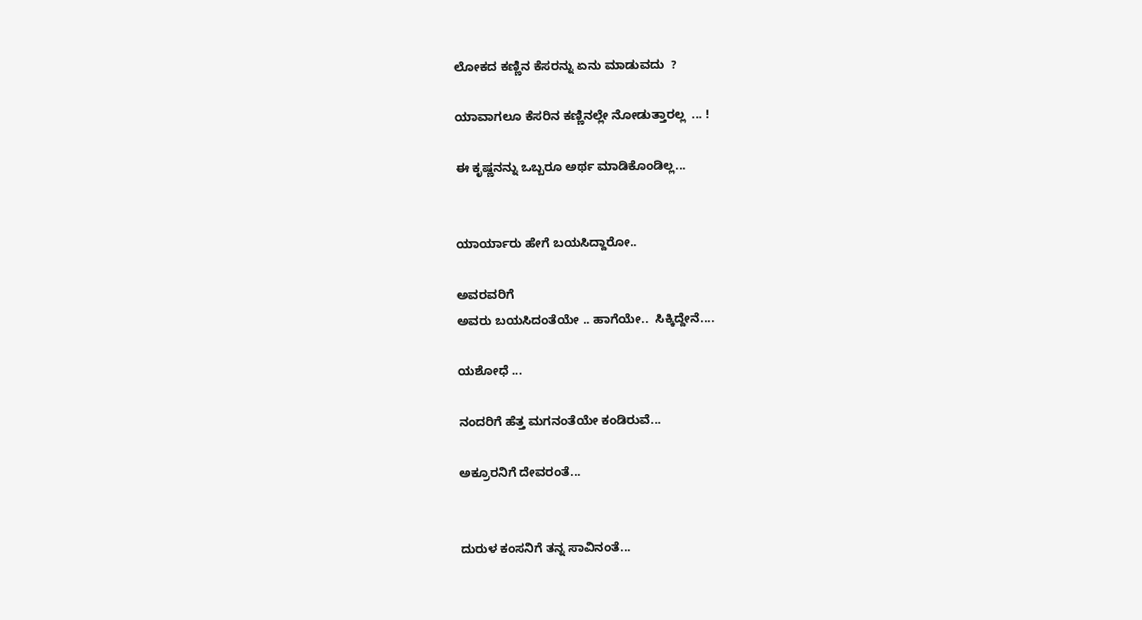ಲೋಕದ ಕಣ್ಣಿನ ಕೆಸರನ್ನು ಏನು ಮಾಡುವದು  ?

ಯಾವಾಗಲೂ ಕೆಸರಿನ ಕಣ್ಣಿನಲ್ಲೇ ನೋಡುತ್ತಾರಲ್ಲ  ... !

ಈ ಕೃಷ್ಣನನ್ನು ಒಬ್ಬರೂ ಅರ್ಥ ಮಾಡಿಕೊಂಡಿಲ್ಲ...


ಯಾರ್ಯಾರು ಹೇಗೆ ಬಯಸಿದ್ದಾರೋ..

ಅವರವರಿಗೆ
ಅವರು ಬಯಸಿದಂತೆಯೇ .. ಹಾಗೆಯೇ..  ಸಿಕ್ಕಿದ್ದೇನೆ....

ಯಶೋಧೆ ...

ನಂದರಿಗೆ ಹೆತ್ತ ಮಗನಂತೆಯೇ ಕಂಡಿರುವೆ...

ಅಕ್ರೂರನಿಗೆ ದೇವರಂತೆ...


ದುರುಳ ಕಂಸನಿಗೆ ತನ್ನ ಸಾವಿನಂತೆ...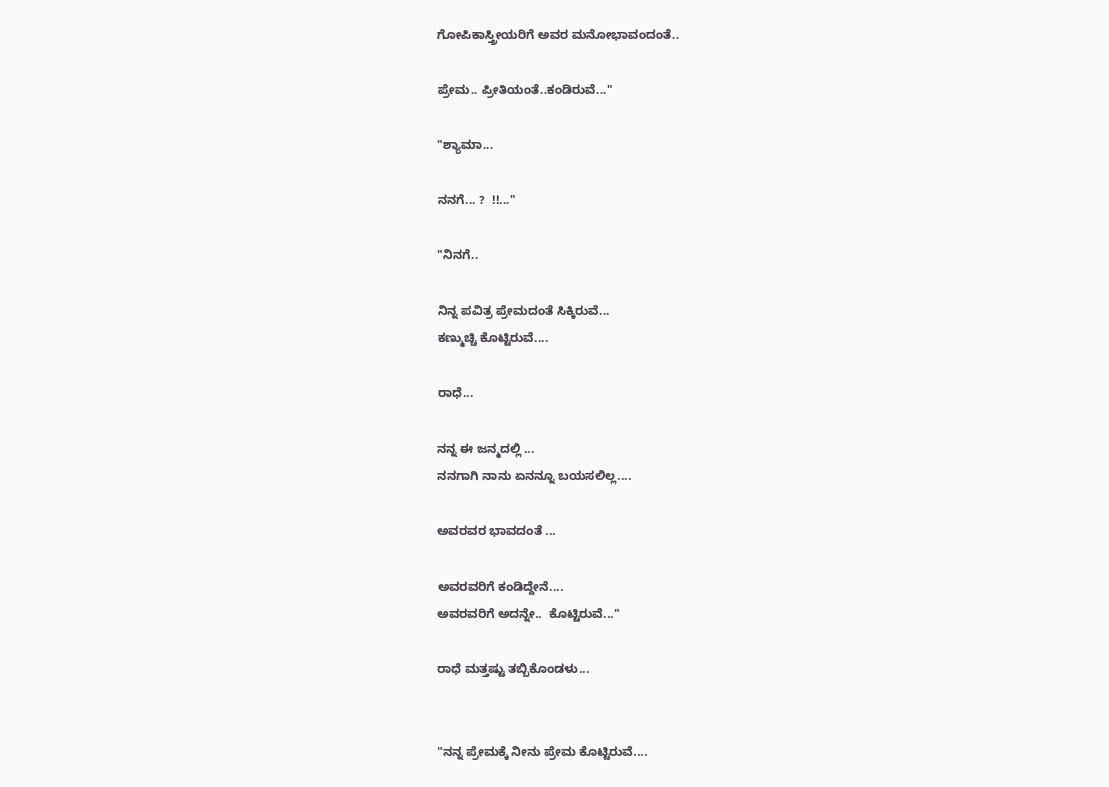ಗೋಪಿಕಾಸ್ತ್ರೀಯರಿಗೆ ಅವರ ಮನೋಭಾವಂದಂತೆ..

ಪ್ರೇಮ.. ಪ್ರೀತಿಯಂತೆ..ಕಂಡಿರುವೆ..."

"ಶ್ಯಾಮಾ...

ನನಗೆ... ?  !!..."

"ನಿನಗೆ..

ನಿನ್ನ ಪವಿತ್ರ ಪ್ರೇಮದಂತೆ ಸಿಕ್ಕಿರುವೆ...
ಕಣ್ಮುಚ್ಚಿ ಕೊಟ್ಟಿರುವೆ....

ರಾಧೆ...

ನನ್ನ ಈ ಜನ್ಮದಲ್ಲಿ ...
ನನಗಾಗಿ ನಾನು ಏನನ್ನೂ ಬಯಸಲಿಲ್ಲ....

ಅವರವರ ಭಾವದಂತೆ ...

ಅವರವರಿಗೆ ಕಂಡಿದ್ದೇನೆ....
ಅವರವರಿಗೆ ಅದನ್ನೇ..  ಕೊಟ್ಟಿರುವೆ..."

ರಾಧೆ ಮತ್ತಷ್ಟು ತಬ್ಬಿಕೊಂಡಳು...


"ನನ್ನ ಪ್ರೇಮಕ್ಕೆ ನೀನು ಪ್ರೇಮ ಕೊಟ್ಟಿರುವೆ....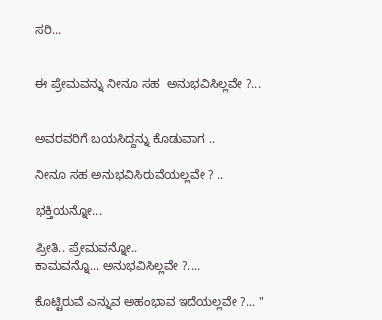ಸರಿ...


ಈ ಪ್ರೇಮವನ್ನು ನೀನೂ ಸಹ  ಅನುಭವಿಸಿಲ್ಲವೇ ?...


ಅವರವರಿಗೆ ಬಯಸಿದ್ದನ್ನು ಕೊಡುವಾಗ ..

ನೀನೂ ಸಹ ಅನುಭವಿಸಿರುವೆಯಲ್ಲವೇ ? ..

ಭಕ್ತಿಯನ್ನೋ...

ಪ್ರೀತಿ.. ಪ್ರೇಮವನ್ನೋ..
ಕಾಮವನ್ನೊ... ಅನುಭವಿಸಿಲ್ಲವೇ ?....

ಕೊಟ್ಟಿರುವೆ ಎನ್ನುವ ಅಹಂಭಾವ ಇದೆಯಲ್ಲವೇ ?... "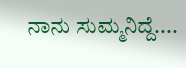ನಾನು ಸುಮ್ಮನಿದ್ದೆ....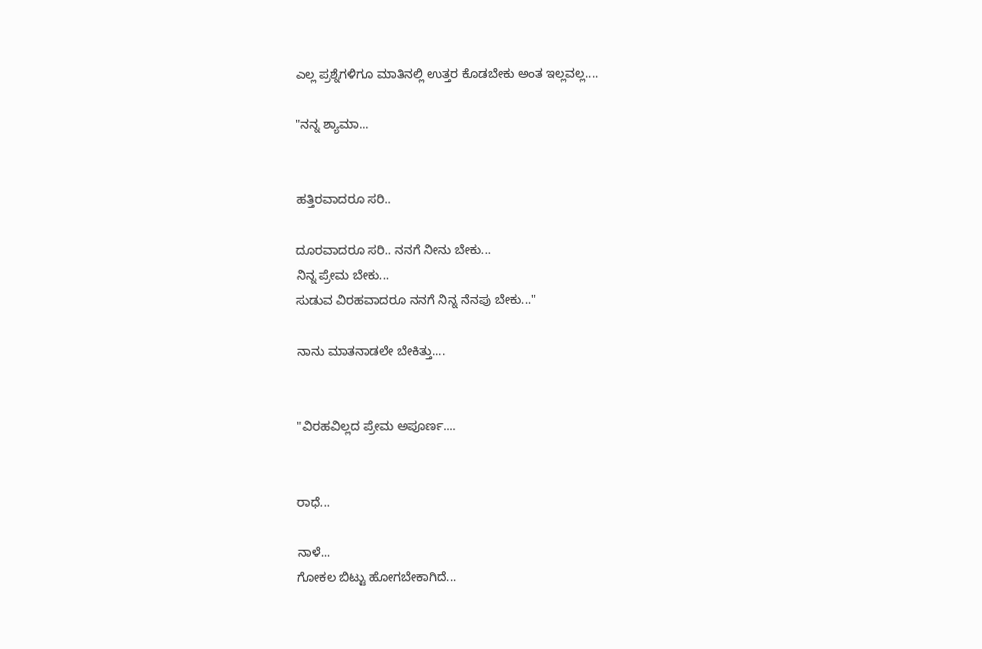ಎಲ್ಲ ಪ್ರಶ್ನೆಗಳಿಗೂ ಮಾತಿನಲ್ಲಿ ಉತ್ತರ ಕೊಡಬೇಕು ಅಂತ ಇಲ್ಲವಲ್ಲ....

"ನನ್ನ ಶ್ಯಾಮಾ...


ಹತ್ತಿರವಾದರೂ ಸರಿ..

ದೂರವಾದರೂ ಸರಿ.. ನನಗೆ ನೀನು ಬೇಕು...
ನಿನ್ನ ಪ್ರೇಮ ಬೇಕು...
ಸುಡುವ ವಿರಹವಾದರೂ ನನಗೆ ನಿನ್ನ ನೆನಪು ಬೇಕು..."

ನಾನು ಮಾತನಾಡಲೇ ಬೇಕಿತ್ತು....


"ವಿರಹವಿಲ್ಲದ ಪ್ರೇಮ ಅಪೂರ್ಣ....


ರಾಧೆ...

ನಾಳೆ...
ಗೋಕಲ ಬಿಟ್ಟು ಹೋಗಬೇಕಾಗಿದೆ...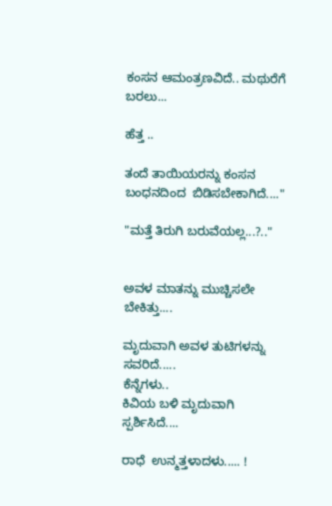ಕಂಸನ ಆಮಂತ್ರಣವಿದೆ.. ಮಥುರೆಗೆ ಬರಲು...

ಹೆತ್ತ ..

ತಂದೆ ತಾಯಿಯರನ್ನು ಕಂಸನ ಬಂಧನದಿಂದ  ಬಿಡಿಸಬೇಕಾಗಿದೆ...."

"ಮತ್ತೆ ತಿರುಗಿ ಬರುವೆಯಲ್ಲ...?.."


ಅವಳ ಮಾತನ್ನು ಮುಚ್ಚಿಸಲೇ ಬೇಕಿತ್ತು....

ಮೃದುವಾಗಿ ಅವಳ ತುಟಿಗಳನ್ನು ಸವರಿದೆ.....
ಕೆನ್ನೆಗಳು..
ಕಿವಿಯ ಬಳಿ ಮೃದುವಾಗಿ ಸ್ಪರ್ಶಿಸಿದೆ....

ರಾಧೆ  ಉನ್ಮತ್ತಳಾದಳು..... !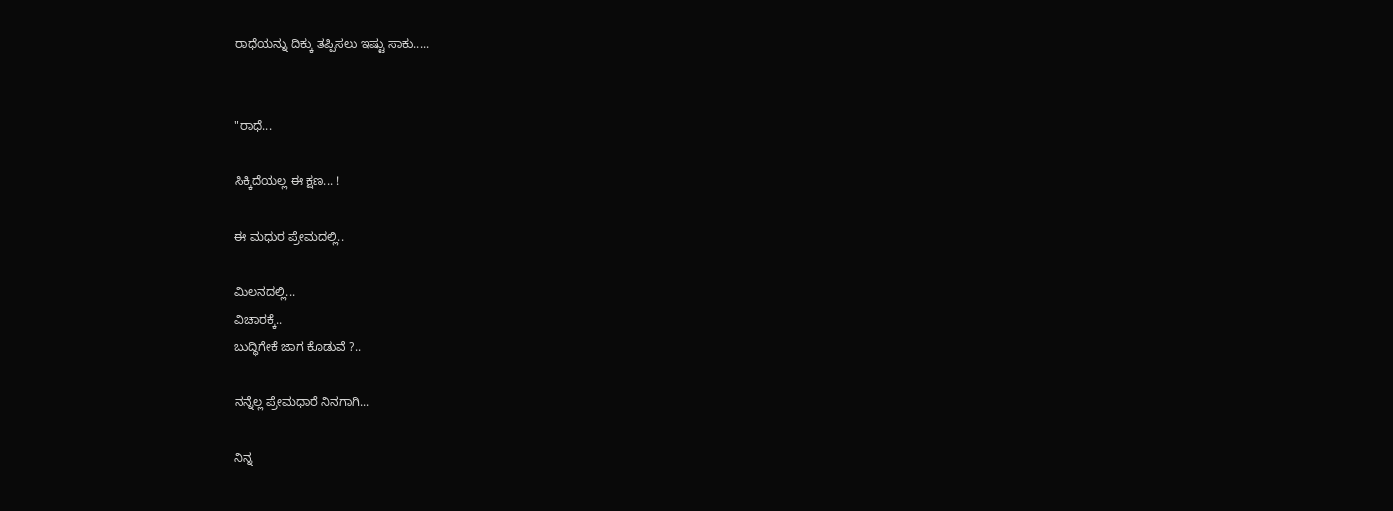ರಾಧೆಯನ್ನು ದಿಕ್ಕು ತಪ್ಪಿಸಲು ಇಷ್ಟು ಸಾಕು.....


"ರಾಧೆ...

ಸಿಕ್ಕಿದೆಯಲ್ಲ ಈ ಕ್ಷಣ... !

ಈ ಮಧುರ ಪ್ರೇಮದಲ್ಲಿ..

ಮಿಲನದಲ್ಲಿ...
ವಿಚಾರಕ್ಕೆ..
ಬುದ್ಧಿಗೇಕೆ ಜಾಗ ಕೊಡುವೆ ?..

ನನ್ನೆಲ್ಲ ಪ್ರೇಮಧಾರೆ ನಿನಗಾಗಿ...

ನಿನ್ನ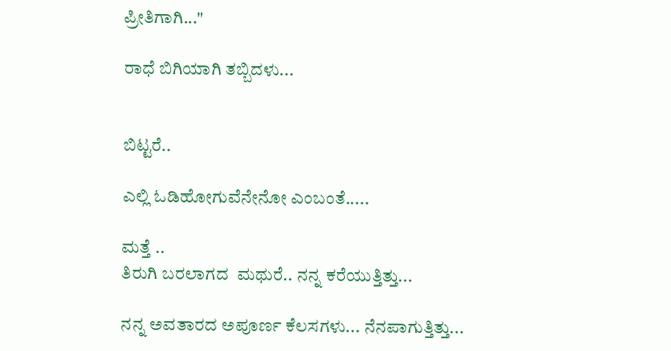ಪ್ರೀತಿಗಾಗಿ..."

ರಾಧೆ ಬಿಗಿಯಾಗಿ ತಬ್ಬಿದಳು...


ಬಿಟ್ಟರೆ..

ಎಲ್ಲಿ ಓಡಿಹೋಗುವೆನೇನೋ ಎಂಬಂತೆ.....

ಮತ್ತೆ ..
ತಿರುಗಿ ಬರಲಾಗದ  ಮಥುರೆ.. ನನ್ನ ಕರೆಯುತ್ತಿತ್ತು...

ನನ್ನ ಅವತಾರದ ಅಪೂರ್ಣ ಕೆಲಸಗಳು... ನೆನಪಾಗುತ್ತಿತ್ತು...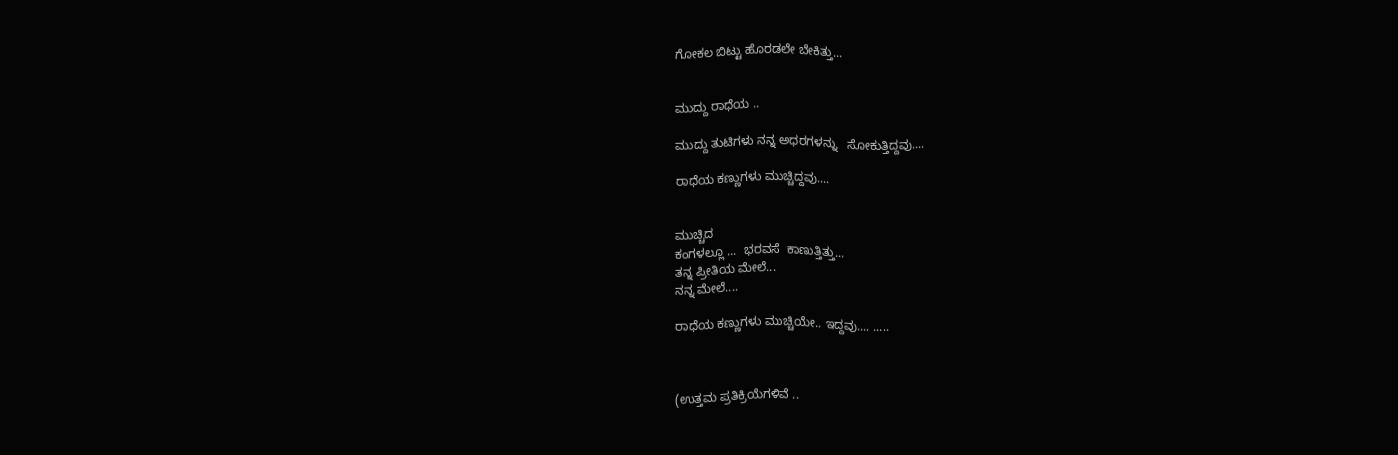ಗೋಕಲ ಬಿಟ್ಟು ಹೊರಡಲೇ ಬೇಕಿತ್ತು...


ಮುದ್ದು ರಾಧೆಯ ..

ಮುದ್ದು ತುಟಿಗಳು ನನ್ನ ಅಧರಗಳನ್ನು   ಸೋಕುತ್ತಿದ್ದವು....

ರಾಧೆಯ ಕಣ್ಣುಗಳು ಮುಚ್ಚಿದ್ದವು....


ಮುಚ್ಚಿದ
ಕಂಗಳಲ್ಲೂ ...  ಭರವಸೆ  ಕಾಣುತ್ತಿತ್ತು...
ತನ್ನ ಪ್ರೀತಿಯ ಮೇಲೆ...
ನನ್ನ ಮೇಲೆ....

ರಾಧೆಯ ಕಣ್ಣುಗಳು ಮುಚ್ಚಿಯೇ.. ಇದ್ದವು.... .....



(ಉತ್ತಮ ಪ್ರತಿಕ್ರಿಯೆಗಳಿವೆ ..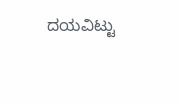ದಯವಿಟ್ಟು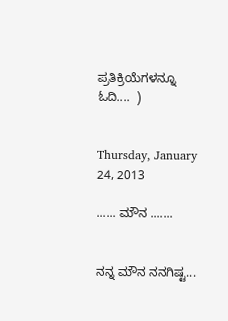ಪ್ರತಿಕ್ರಿಯೆಗಳನ್ನೂ  ಓದಿ....  )


Thursday, January 24, 2013

...... ಮೌನ .......


ನನ್ನ ಮೌನ ನನಗಿಷ್ಟ...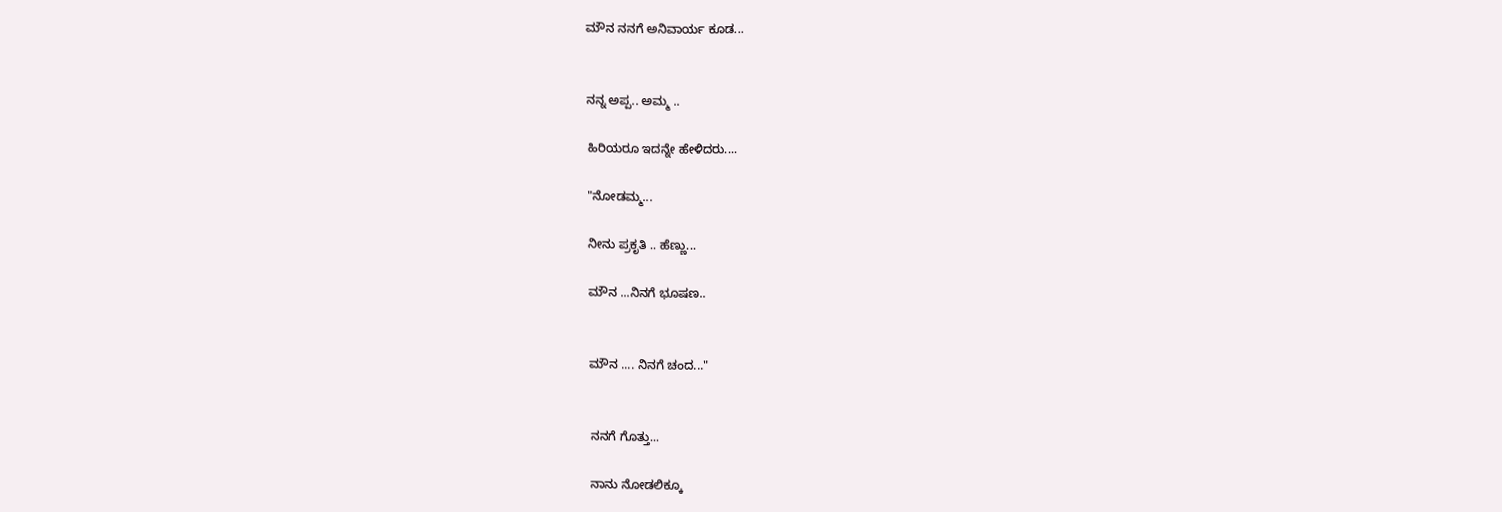ಮೌನ ನನಗೆ ಅನಿವಾರ್ಯ ಕೂಡ...


ನನ್ನ ಅಪ್ಪ.. ಅಮ್ಮ ..

ಹಿರಿಯರೂ ಇದನ್ನೇ ಹೇಳಿದರು....

"ನೋಡಮ್ಮ...

ನೀನು ಪ್ರಕೃತಿ .. ಹೆಣ್ಣು...

ಮೌನ ...ನಿನಗೆ ಭೂಷಣ..


ಮೌನ .... ನಿನಗೆ ಚಂದ..."


ನನಗೆ ಗೊತ್ತು...

ನಾನು ನೋಡಲಿಕ್ಕೂ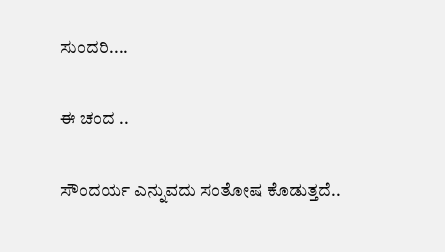ಸುಂದರಿ....

ಈ ಚಂದ ..

ಸೌಂದರ್ಯ ಎನ್ನುವದು ಸಂತೋಷ ಕೊಡುತ್ತದೆ..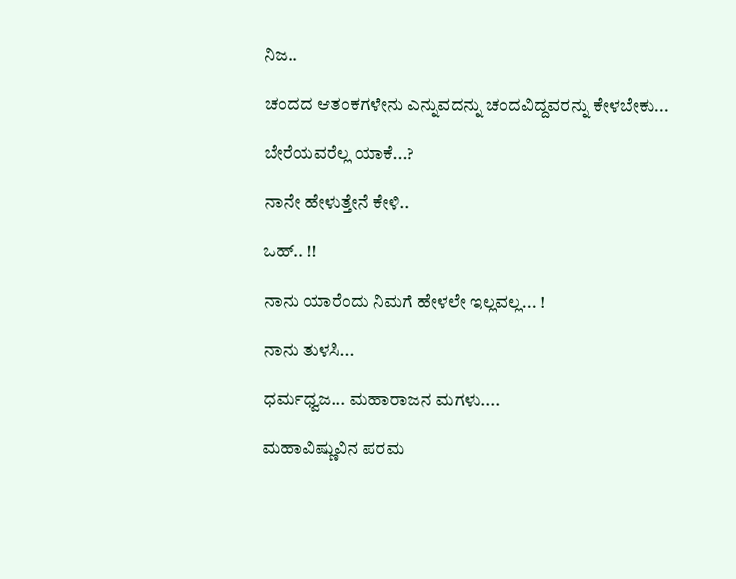ನಿಜ..

ಚಂದದ ಆತಂಕಗಳೇನು ಎನ್ನುವದನ್ನು ಚಂದವಿದ್ದವರನ್ನು ಕೇಳಬೇಕು...

ಬೇರೆಯವರೆಲ್ಲ ಯಾಕೆ...?

ನಾನೇ ಹೇಳುತ್ತೇನೆ ಕೇಳಿ..

ಒಹ್.. !!

ನಾನು ಯಾರೆಂದು ನಿಮಗೆ ಹೇಳಲೇ ಇಲ್ಲವಲ್ಲ... !

ನಾನು ತುಳಸಿ...

ಧರ್ಮಧ್ವಜ... ಮಹಾರಾಜನ ಮಗಳು....

ಮಹಾವಿಷ್ಣುವಿನ ಪರಮ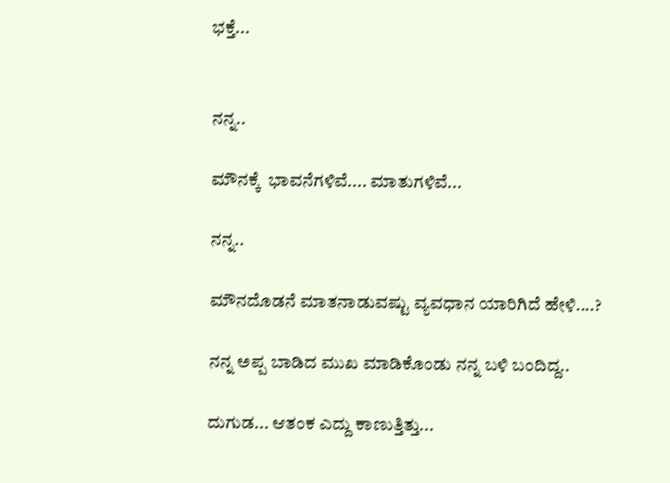ಭಕ್ತೆ...


ನನ್ನ..

ಮೌನಕ್ಕೆ  ಭಾವನೆಗಳಿವೆ.... ಮಾತುಗಳಿವೆ...

ನನ್ನ..

ಮೌನದೊಡನೆ ಮಾತನಾಡುವಷ್ಟು ವ್ಯವಧಾನ ಯಾರಿಗಿದೆ ಹೇಳಿ....?

ನನ್ನ ಅಪ್ಪ ಬಾಡಿದ ಮುಖ ಮಾಡಿಕೊಂಡು ನನ್ನ ಬಳಿ ಬಂದಿದ್ದ..

ದುಗುಡ... ಆತಂಕ ಎದ್ದು ಕಾಣುತ್ತಿತ್ತು...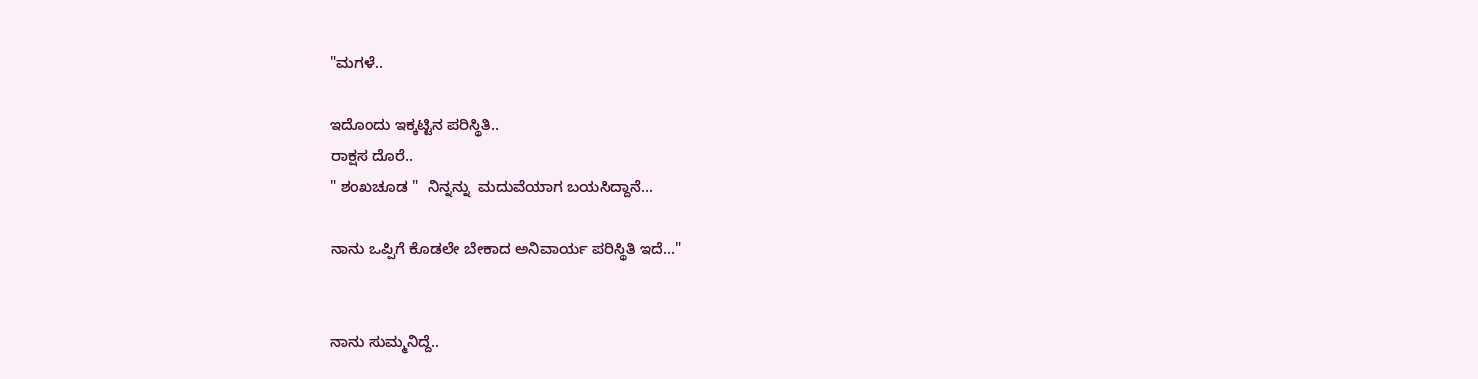"ಮಗಳೆ..

ಇದೊಂದು ಇಕ್ಕಟ್ಟಿನ ಪರಿಸ್ಥಿತಿ..
ರಾಕ್ಷಸ ದೊರೆ..
" ಶಂಖಚೂಡ "  ನಿನ್ನನ್ನು  ಮದುವೆಯಾಗ ಬಯಸಿದ್ದಾನೆ...

ನಾನು ಒಪ್ಪಿಗೆ ಕೊಡಲೇ ಬೇಕಾದ ಅನಿವಾರ್ಯ ಪರಿಸ್ಥಿತಿ ಇದೆ..."


ನಾನು ಸುಮ್ಮನಿದ್ದೆ..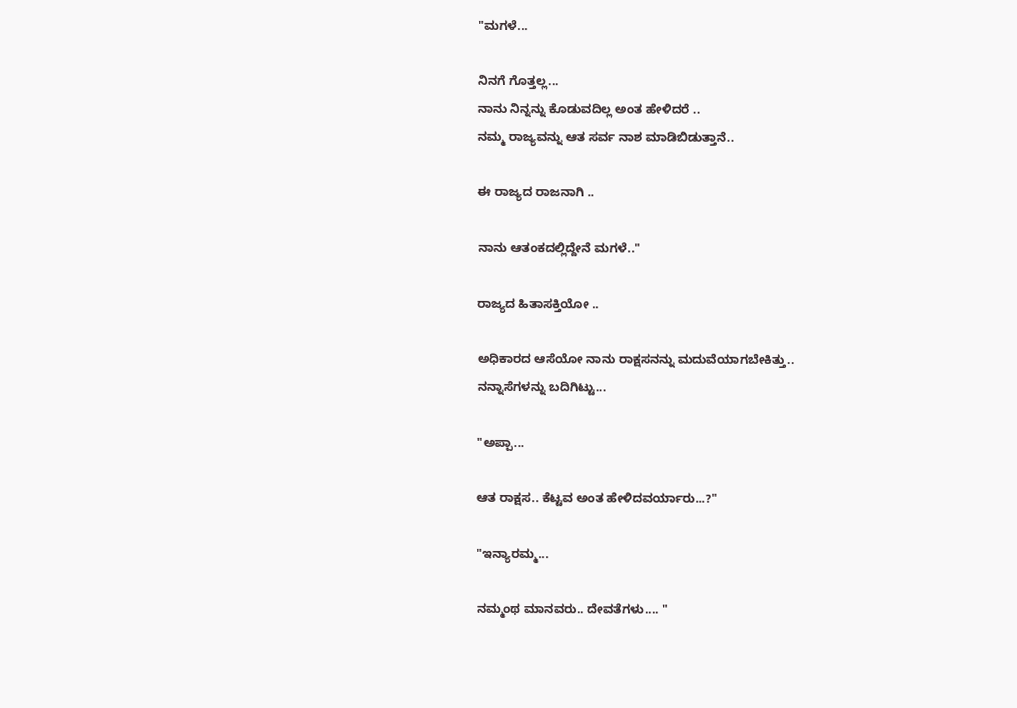"ಮಗಳೆ...

ನಿನಗೆ ಗೊತ್ತಲ್ಲ...
ನಾನು ನಿನ್ನನ್ನು ಕೊಡುವದಿಲ್ಲ ಅಂತ ಹೇಳಿದರೆ ..
ನಮ್ಮ ರಾಜ್ಯವನ್ನು ಆತ ಸರ್ವ ನಾಶ ಮಾಡಿಬಿಡುತ್ತಾನೆ..

ಈ ರಾಜ್ಯದ ರಾಜನಾಗಿ ..

ನಾನು ಆತಂಕದಲ್ಲಿದ್ದೇನೆ ಮಗಳೆ.."

ರಾಜ್ಯದ ಹಿತಾಸಕ್ತಿಯೋ ..

ಅಧಿಕಾರದ ಆಸೆಯೋ ನಾನು ರಾಕ್ಷಸನನ್ನು ಮದುವೆಯಾಗಬೇಕಿತ್ತು..
ನನ್ನಾಸೆಗಳನ್ನು ಬದಿಗಿಟ್ಟು...

"ಅಪ್ಪಾ...

ಆತ ರಾಕ್ಷಸ.. ಕೆಟ್ಟವ ಅಂತ ಹೇಳಿದವರ್ಯಾರು...?"

"ಇನ್ಯಾರಮ್ಮ...

ನಮ್ಮಂಥ ಮಾನವರು.. ದೇವತೆಗಳು.... "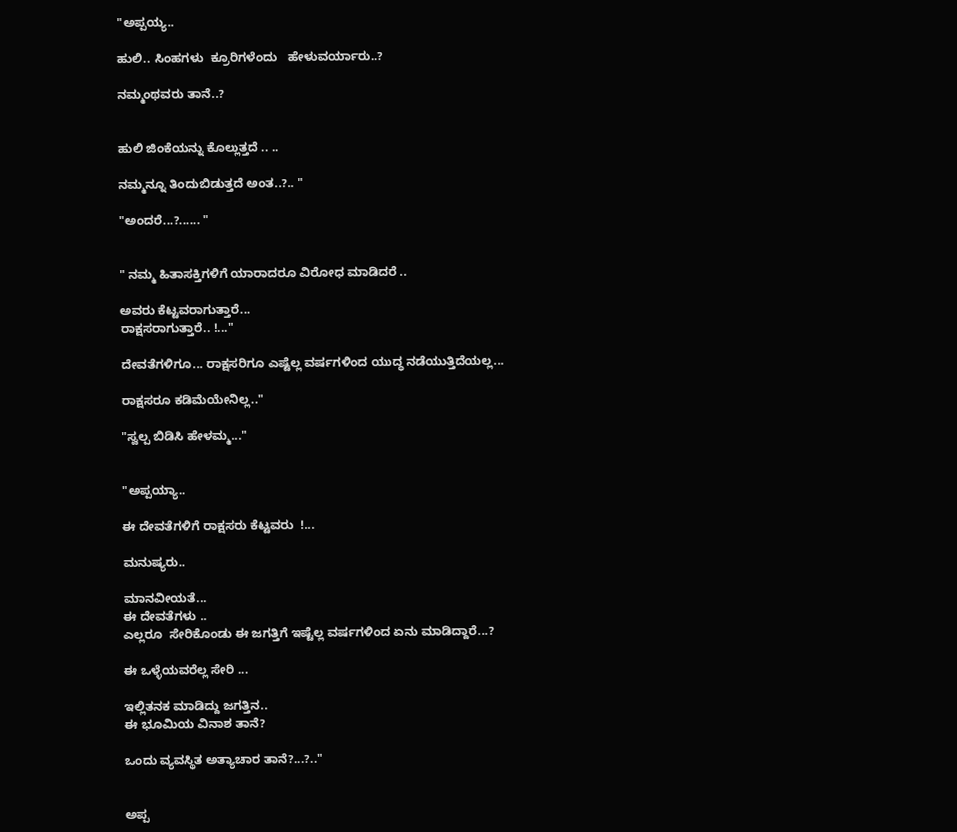"ಅಪ್ಪಯ್ಯ..

ಹುಲಿ.. ಸಿಂಹಗಳು  ಕ್ರೂರಿಗಳೆಂದು   ಹೇಳುವರ್ಯಾರು..?

ನಮ್ಮಂಥವರು ತಾನೆ..?


ಹುಲಿ ಜಿಂಕೆಯನ್ನು ಕೊಲ್ಲುತ್ತದೆ .. ..

ನಮ್ಮನ್ನೂ ತಿಂದುಬಿಡುತ್ತದೆ ಅಂತ..?.. "

"ಅಂದರೆ...?...... "


" ನಮ್ಮ ಹಿತಾಸಕ್ತಿಗಳಿಗೆ ಯಾರಾದರೂ ವಿರೋಧ ಮಾಡಿದರೆ ..

ಅವರು ಕೆಟ್ಟವರಾಗುತ್ತಾರೆ...
ರಾಕ್ಷಸರಾಗುತ್ತಾರೆ.. !..."

ದೇವತೆಗಳಿಗೂ... ರಾಕ್ಷಸರಿಗೂ ಎಷ್ಟೆಲ್ಲ ವರ್ಷಗಳಿಂದ ಯುದ್ಧ ನಡೆಯುತ್ತಿದೆಯಲ್ಲ...

ರಾಕ್ಷಸರೂ ಕಡಿಮೆಯೇನಿಲ್ಲ.."

"ಸ್ವಲ್ಪ ಬಿಡಿಸಿ ಹೇಳಮ್ಮ..."


"ಅಪ್ಪಯ್ಯಾ..

ಈ ದೇವತೆಗಳಿಗೆ ರಾಕ್ಷಸರು ಕೆಟ್ಟವರು  !...

ಮನುಷ್ಯರು..

ಮಾನವೀಯತೆ...
ಈ ದೇವತೆಗಳು ..
ಎಲ್ಲರೂ  ಸೇರಿಕೊಂಡು ಈ ಜಗತ್ತಿಗೆ ಇಷ್ಟೆಲ್ಲ ವರ್ಷಗಳಿಂದ ಏನು ಮಾಡಿದ್ದಾರೆ...?

ಈ ಒಳ್ಳೆಯವರೆಲ್ಲ ಸೇರಿ ...

ಇಲ್ಲಿತನಕ ಮಾಡಿದ್ದು ಜಗತ್ತಿನ..
ಈ ಭೂಮಿಯ ವಿನಾಶ ತಾನೆ?

ಒಂದು ವ್ಯವಸ್ಥಿತ ಅತ್ಯಾಚಾರ ತಾನೆ?...?.."


ಅಪ್ಪ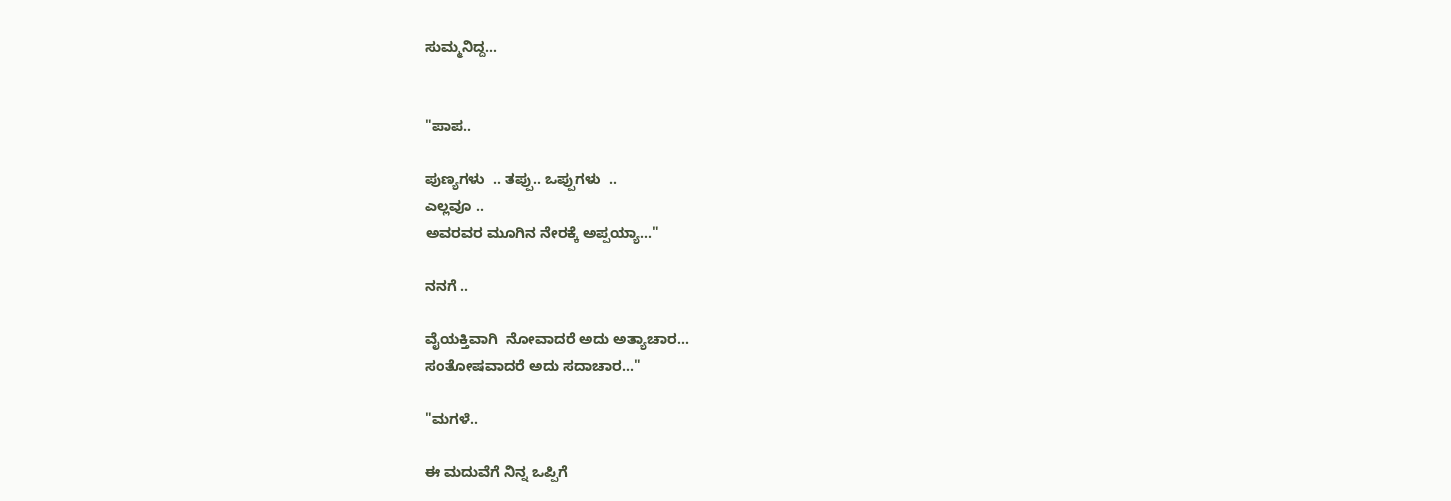ಸುಮ್ಮನಿದ್ದ...


"ಪಾಪ..

ಪುಣ್ಯಗಳು  .. ತಪ್ಪು.. ಒಪ್ಪುಗಳು  ..
ಎಲ್ಲವೂ ..
ಅವರವರ ಮೂಗಿನ ನೇರಕ್ಕೆ ಅಪ್ಪಯ್ಯಾ..."

ನನಗೆ ..

ವೈಯಕ್ತಿವಾಗಿ  ನೋವಾದರೆ ಅದು ಅತ್ಯಾಚಾರ...
ಸಂತೋಷವಾದರೆ ಅದು ಸದಾಚಾರ..."

"ಮಗಳೆ..

ಈ ಮದುವೆಗೆ ನಿನ್ನ ಒಪ್ಪಿಗೆ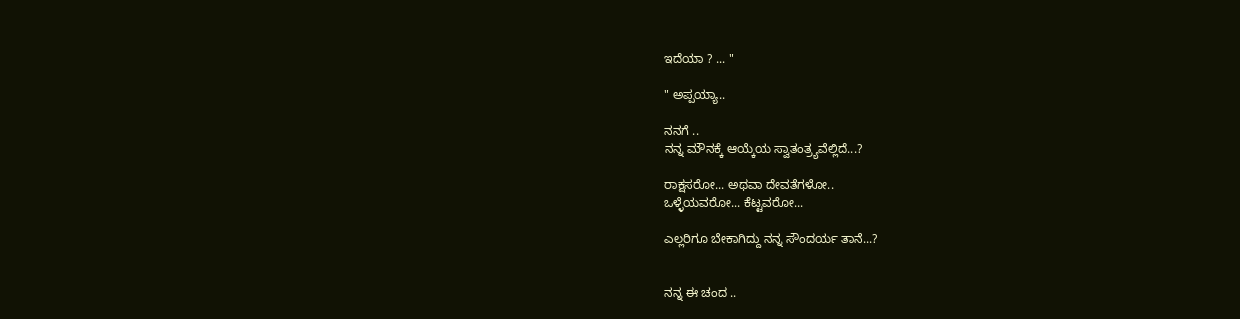ಇದೆಯಾ ? ... "

" ಅಪ್ಪಯ್ಯಾ..

ನನಗೆ ..
ನನ್ನ ಮೌನಕ್ಕೆ ಆಯ್ಕೆಯ ಸ್ವಾತಂತ್ರ್ಯವೆಲ್ಲಿದೆ...?

ರಾಕ್ಷಸರೋ... ಅಥವಾ ದೇವತೆಗಳೋ..
ಒಳ್ಳೆಯವರೋ... ಕೆಟ್ಟವರೋ...

ಎಲ್ಲರಿಗೂ ಬೇಕಾಗಿದ್ದು ನನ್ನ ಸೌಂದರ್ಯ ತಾನೆ...?


ನನ್ನ ಈ ಚಂದ ..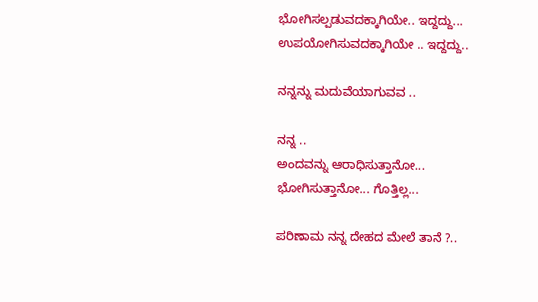ಭೋಗಿಸಲ್ಪಡುವದಕ್ಕಾಗಿಯೇ.. ಇದ್ದದ್ದು...
ಉಪಯೋಗಿಸುವದಕ್ಕಾಗಿಯೇ .. ಇದ್ದದ್ದು..

ನನ್ನನ್ನು ಮದುವೆಯಾಗುವವ ..

ನನ್ನ ..
ಅಂದವನ್ನು ಆರಾಧಿಸುತ್ತಾನೋ...
ಭೋಗಿಸುತ್ತಾನೋ... ಗೊತ್ತಿಲ್ಲ...

ಪರಿಣಾಮ ನನ್ನ ದೇಹದ ಮೇಲೆ ತಾನೆ ?..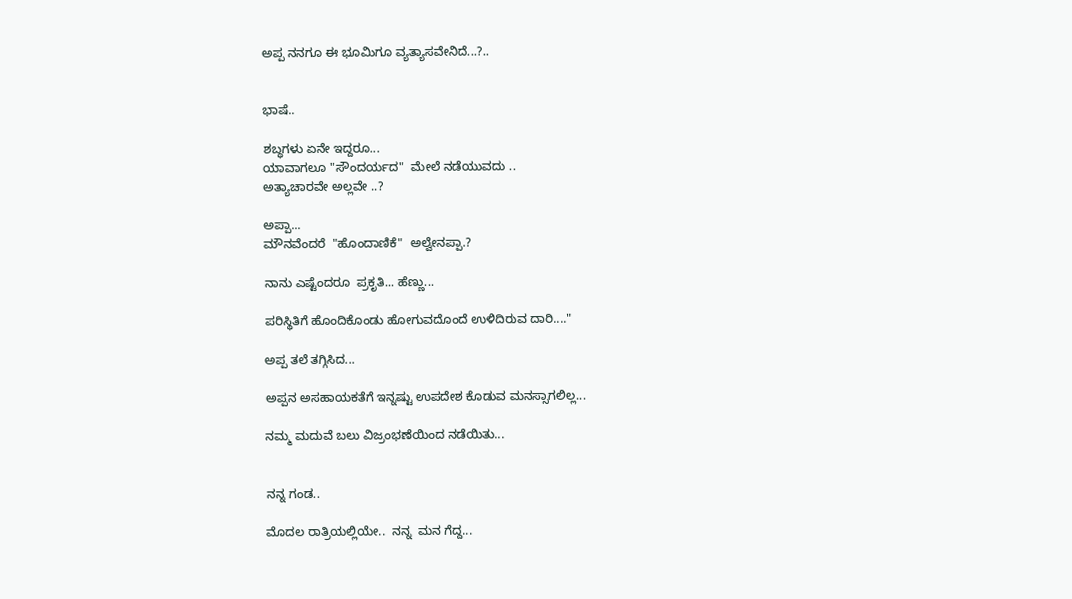ಅಪ್ಪ ನನಗೂ ಈ ಭೂಮಿಗೂ ವ್ಯತ್ಯಾಸವೇನಿದೆ...?..


ಭಾಷೆ..

ಶಬ್ಧಗಳು ಏನೇ ಇದ್ದರೂ...
ಯಾವಾಗಲೂ "ಸೌಂದರ್ಯದ"  ಮೇಲೆ ನಡೆಯುವದು ..
ಅತ್ಯಾಚಾರವೇ ಅಲ್ಲವೇ ..?

ಅಪ್ಪಾ...
ಮೌನವೆಂದರೆ  "ಹೊಂದಾಣಿಕೆ"  ಅಲ್ವೇನಪ್ಪಾ.?

ನಾನು ಎಷ್ಟೆಂದರೂ  ಪ್ರಕೃತಿ... ಹೆಣ್ಣು...

ಪರಿಸ್ಥಿತಿಗೆ ಹೊಂದಿಕೊಂಡು ಹೋಗುವದೊಂದೆ ಉಳಿದಿರುವ ದಾರಿ...."

ಅಪ್ಪ ತಲೆ ತಗ್ಗಿಸಿದ...

ಅಪ್ಪನ ಅಸಹಾಯಕತೆಗೆ ಇನ್ನಷ್ಟು ಉಪದೇಶ ಕೊಡುವ ಮನಸ್ಸಾಗಲಿಲ್ಲ...

ನಮ್ಮ ಮದುವೆ ಬಲು ವಿಜ್ರಂಭಣೆಯಿಂದ ನಡೆಯಿತು...


ನನ್ನ ಗಂಡ..

ಮೊದಲ ರಾತ್ರಿಯಲ್ಲಿಯೇ..  ನನ್ನ  ಮನ ಗೆದ್ದ...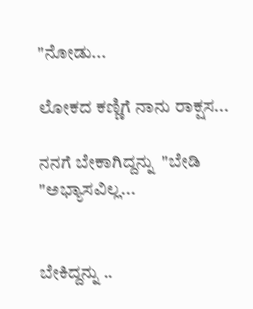"ನೋಡು...

ಲೋಕದ ಕಣ್ಣಿಗೆ ನಾನು ರಾಕ್ಷಸ...

ನನಗೆ ಬೇಕಾಗಿದ್ದನ್ನು  "ಬೇಡಿ "ಅಭ್ಯಾಸವಿಲ್ಲ...


ಬೇಕಿದ್ದನ್ನು ..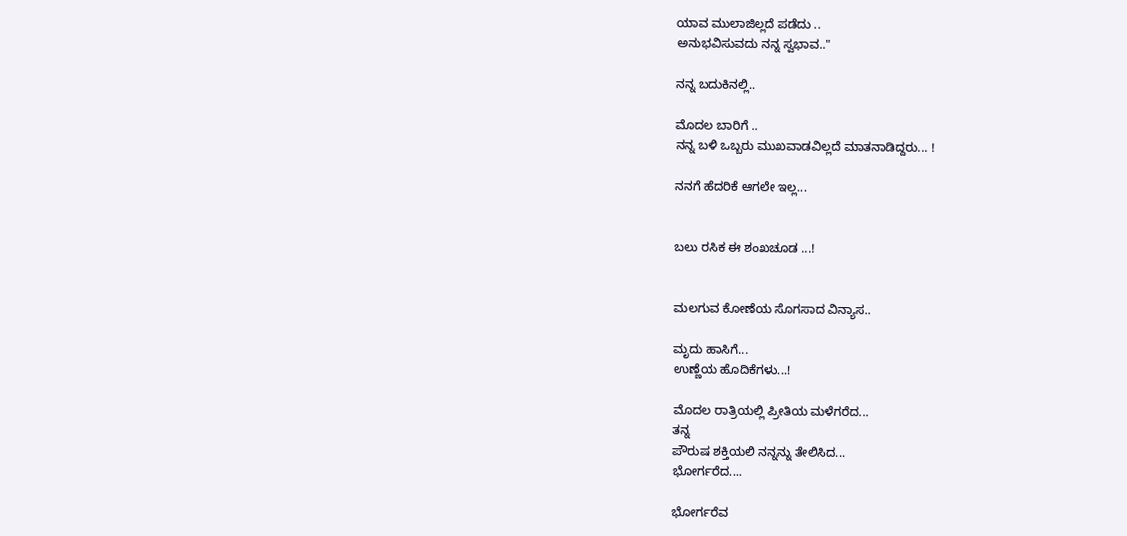ಯಾವ ಮುಲಾಜಿಲ್ಲದೆ ಪಡೆದು ..
ಅನುಭವಿಸುವದು ನನ್ನ ಸ್ವಭಾವ.."

ನನ್ನ ಬದುಕಿನಲ್ಲಿ..

ಮೊದಲ ಬಾರಿಗೆ ..
ನನ್ನ ಬಳಿ ಒಬ್ಬರು ಮುಖವಾಡವಿಲ್ಲದೆ ಮಾತನಾಡಿದ್ದರು... !

ನನಗೆ ಹೆದರಿಕೆ ಆಗಲೇ ಇಲ್ಲ...


ಬಲು ರಸಿಕ ಈ ಶಂಖಚೂಡ ...!


ಮಲಗುವ ಕೋಣೆಯ ಸೊಗಸಾದ ವಿನ್ಯಾಸ..

ಮೃದು ಹಾಸಿಗೆ...
ಉಣ್ಣೆಯ ಹೊದಿಕೆಗಳು...!

ಮೊದಲ ರಾತ್ರಿಯಲ್ಲಿ ಪ್ರೀತಿಯ ಮಳೆಗರೆದ...
ತನ್ನ
ಪೌರುಷ ಶಕ್ತಿಯಲಿ ನನ್ನನ್ನು ತೇಲಿಸಿದ...
ಭೋರ್ಗರೆದ....

ಭೋರ್ಗರೆವ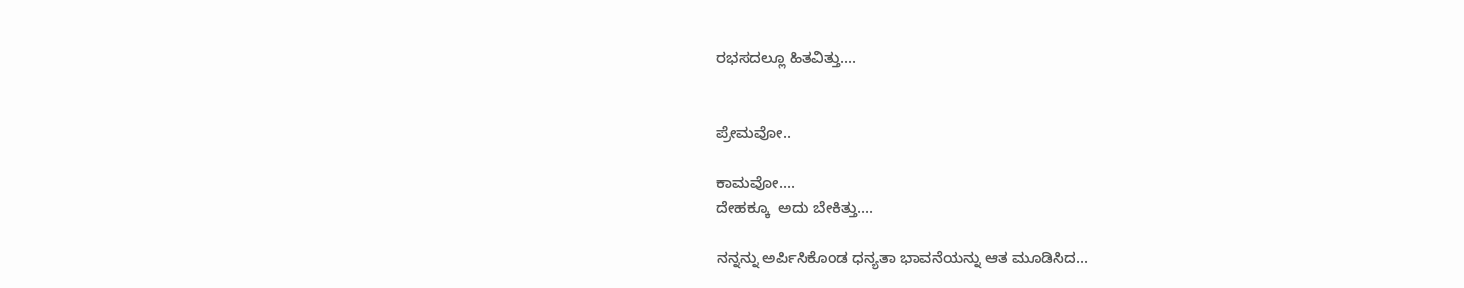ರಭಸದಲ್ಲೂ ಹಿತವಿತ್ತು....


ಪ್ರೇಮವೋ..

ಕಾಮವೋ....
ದೇಹಕ್ಕೂ  ಅದು ಬೇಕಿತ್ತು....

ನನ್ನನ್ನು ಅರ್ಪಿಸಿಕೊಂಡ ಧನ್ಯತಾ ಭಾವನೆಯನ್ನು ಆತ ಮೂಡಿಸಿದ...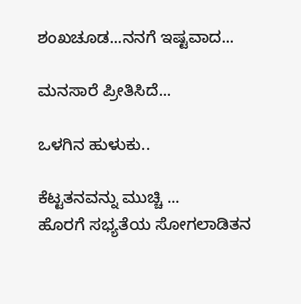ಶಂಖಚೂಡ...ನನಗೆ ಇಷ್ಟವಾದ...

ಮನಸಾರೆ ಪ್ರೀತಿಸಿದೆ...

ಒಳಗಿನ ಹುಳುಕು..

ಕೆಟ್ಟತನವನ್ನು ಮುಚ್ಚಿ ...
ಹೊರಗೆ ಸಭ್ಯತೆಯ ಸೋಗಲಾಡಿತನ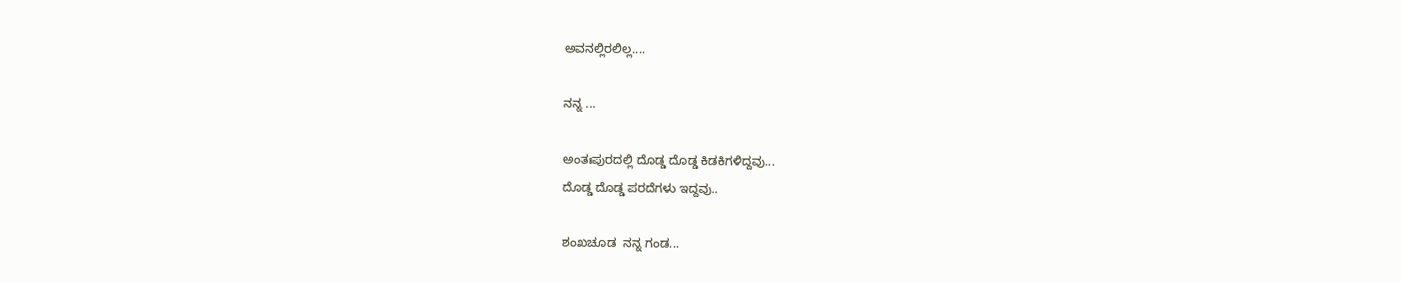ಅವನಲ್ಲಿರಲಿಲ್ಲ....

ನನ್ನ ...

ಅಂತಃಪುರದಲ್ಲಿ ದೊಡ್ಡ ದೊಡ್ಡ ಕಿಡಕಿಗಳಿದ್ದವು...
ದೊಡ್ಡ ದೊಡ್ಡ ಪರದೆಗಳು ಇದ್ದವು..

ಶಂಖಚೂಡ  ನನ್ನ ಗಂಡ...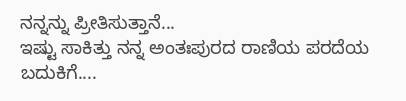ನನ್ನನ್ನು ಪ್ರೀತಿಸುತ್ತಾನೆ...
ಇಷ್ಟು ಸಾಕಿತ್ತು ನನ್ನ ಅಂತಃಪುರದ ರಾಣಿಯ ಪರದೆಯ ಬದುಕಿಗೆ....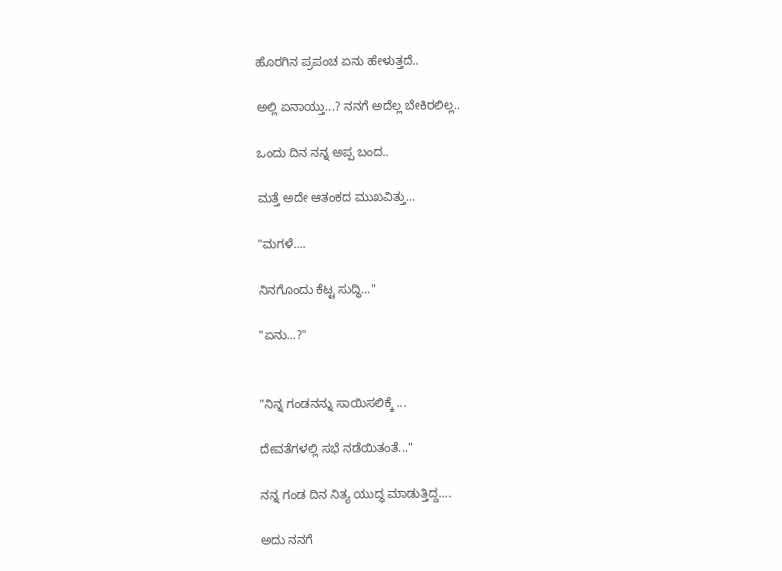ಹೊರಗಿನ ಪ್ರಪಂಚ ಏನು ಹೇಳುತ್ತದೆ..

ಅಲ್ಲಿ ಏನಾಯ್ತು...? ನನಗೆ ಅದೆಲ್ಲ ಬೇಕಿರಲಿಲ್ಲ..

ಒಂದು ದಿನ ನನ್ನ ಅಪ್ಪ ಬಂದ..

ಮತ್ತೆ ಅದೇ ಆತಂಕದ ಮುಖವಿತ್ತು...

"ಮಗಳೆ....

ನಿನಗೊಂದು ಕೆಟ್ಟ ಸುದ್ಧಿ..."

"ಏನು...?"


"ನಿನ್ನ ಗಂಡನನ್ನು ಸಾಯಿಸಲಿಕ್ಕೆ ...

ದೇವತೆಗಳಲ್ಲಿ ಸಭೆ ನಡೆಯಿತಂತೆ..."

ನನ್ನ ಗಂಡ ದಿನ ನಿತ್ಯ ಯುದ್ಧ ಮಾಡುತ್ತಿದ್ದ....

ಅದು ನನಗೆ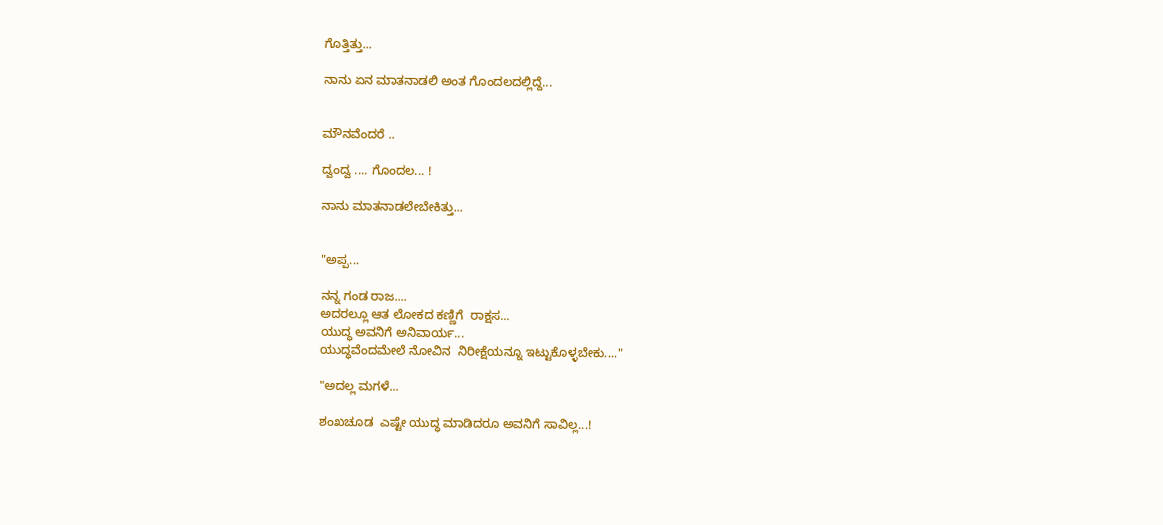ಗೊತ್ತಿತ್ತು...

ನಾನು ಏನ ಮಾತನಾಡಲಿ ಅಂತ ಗೊಂದಲದಲ್ಲಿದ್ದೆ...


ಮೌನವೆಂದರೆ ..

ದ್ವಂದ್ವ .... ಗೊಂದಲ... !

ನಾನು ಮಾತನಾಡಲೇಬೇಕಿತ್ತು...


"ಅಪ್ಪ...

ನನ್ನ ಗಂಡ ರಾಜ....
ಅದರಲ್ಲೂ ಆತ ಲೋಕದ ಕಣ್ಣಿಗೆ  ರಾಕ್ಷಸ...
ಯುದ್ಧ ಅವನಿಗೆ ಅನಿವಾರ್ಯ...
ಯುದ್ಧವೆಂದಮೇಲೆ ನೋವಿನ  ನಿರೀಕ್ಷೆಯನ್ನೂ ಇಟ್ಟುಕೊಳ್ಳಬೇಕು...."

"ಅದಲ್ಲ ಮಗಳೆ...

ಶಂಖಚೂಡ  ಎಷ್ಟೇ ಯುದ್ಧ ಮಾಡಿದರೂ ಅವನಿಗೆ ಸಾವಿಲ್ಲ...!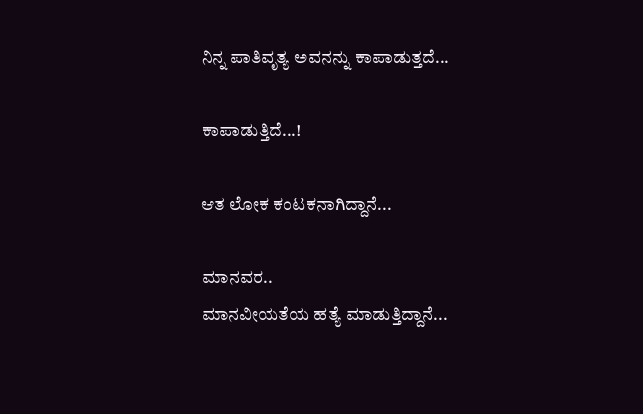ನಿನ್ನ ಪಾತಿವೃತ್ಯ ಅವನನ್ನು ಕಾಪಾಡುತ್ತದೆ...

ಕಾಪಾಡುತ್ತಿದೆ...!

ಆತ ಲೋಕ ಕಂಟಕನಾಗಿದ್ದಾನೆ...

ಮಾನವರ..
ಮಾನವೀಯತೆಯ ಹತ್ಯೆ ಮಾಡುತ್ತಿದ್ದಾನೆ...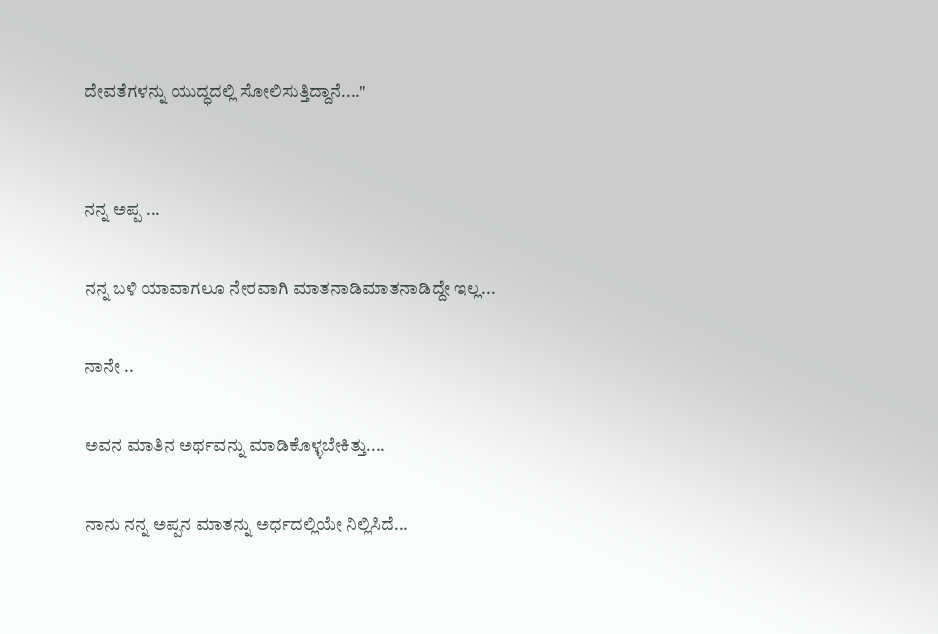ದೇವತೆಗಳನ್ನು ಯುದ್ಧದಲ್ಲಿ ಸೋಲಿಸುತ್ತಿದ್ದಾನೆ...."


ನನ್ನ ಅಪ್ಪ ...

ನನ್ನ ಬಳಿ ಯಾವಾಗಲೂ ನೇರವಾಗಿ ಮಾತನಾಡಿಮಾತನಾಡಿದ್ದೇ ಇಲ್ಲ...

ನಾನೇ ..

ಅವನ ಮಾತಿನ ಅರ್ಥವನ್ನು ಮಾಡಿಕೊಳ್ಳಬೇಕಿತ್ತು....

ನಾನು ನನ್ನ ಅಪ್ಪನ ಮಾತನ್ನು ಅರ್ಧದಲ್ಲಿಯೇ ನಿಲ್ಲಿಸಿದೆ...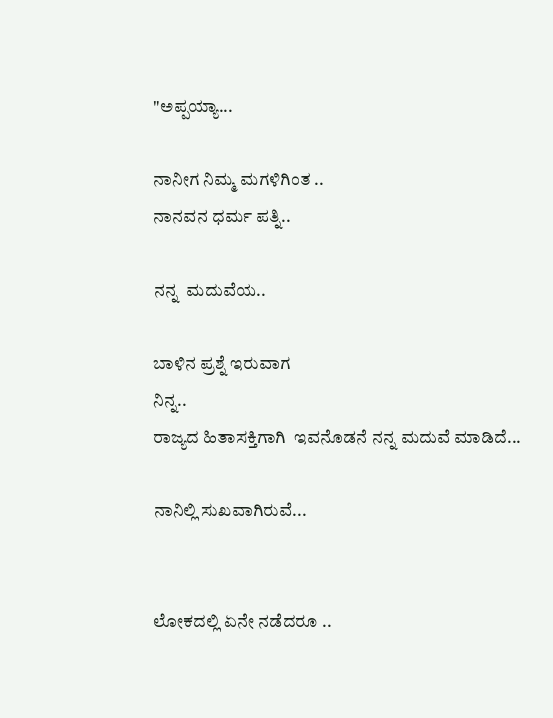"ಅಪ್ಪಯ್ಯಾ...

ನಾನೀಗ ನಿಮ್ಮ ಮಗಳಿಗಿಂತ ..
ನಾನವನ ಧರ್ಮ ಪತ್ನಿ..

ನನ್ನ  ಮದುವೆಯ..

ಬಾಳಿನ ಪ್ರಶ್ನೆ ಇರುವಾಗ
ನಿನ್ನ..
ರಾಜ್ಯದ ಹಿತಾಸಕ್ತಿಗಾಗಿ  ಇವನೊಡನೆ ನನ್ನ ಮದುವೆ ಮಾಡಿದೆ...

ನಾನಿಲ್ಲಿ ಸುಖವಾಗಿರುವೆ...


ಲೋಕದಲ್ಲಿ ಏನೇ ನಡೆದರೂ ..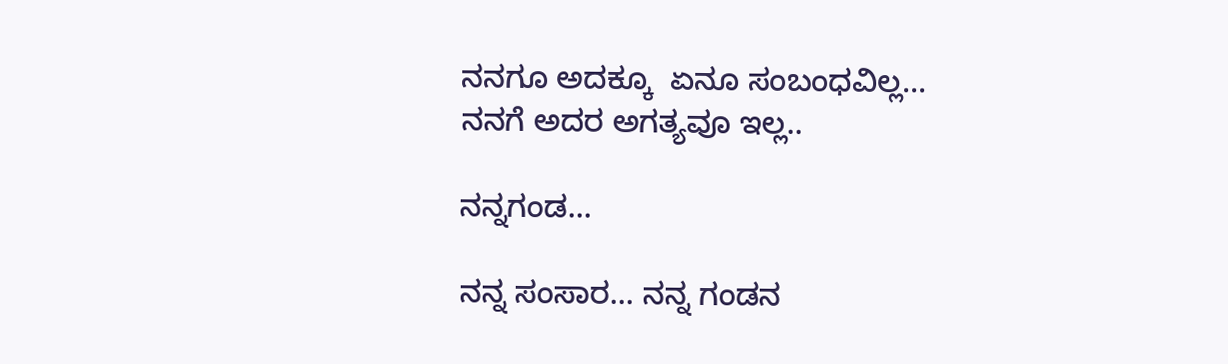ನನಗೂ ಅದಕ್ಕೂ  ಏನೂ ಸಂಬಂಧವಿಲ್ಲ...
ನನಗೆ ಅದರ ಅಗತ್ಯವೂ ಇಲ್ಲ..

ನನ್ನಗಂಡ...

ನನ್ನ ಸಂಸಾರ... ನನ್ನ ಗಂಡನ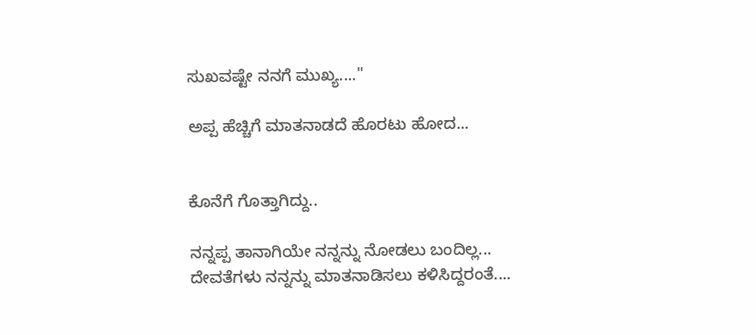ಸುಖವಷ್ಟೇ ನನಗೆ ಮುಖ್ಯ...."

ಅಪ್ಪ ಹೆಚ್ಚಿಗೆ ಮಾತನಾಡದೆ ಹೊರಟು ಹೋದ...


ಕೊನೆಗೆ ಗೊತ್ತಾಗಿದ್ದು..

ನನ್ನಪ್ಪ ತಾನಾಗಿಯೇ ನನ್ನನ್ನು ನೋಡಲು ಬಂದಿಲ್ಲ...
ದೇವತೆಗಳು ನನ್ನನ್ನು ಮಾತನಾಡಿಸಲು ಕಳಿಸಿದ್ದರಂತೆ....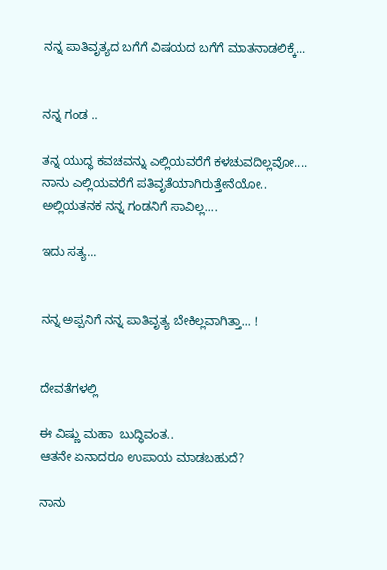ನನ್ನ ಪಾತಿವೃತ್ಯದ ಬಗೆಗೆ ವಿಷಯದ ಬಗೆಗೆ ಮಾತನಾಡಲಿಕ್ಕೆ...


ನನ್ನ ಗಂಡ ..

ತನ್ನ ಯುದ್ಧ ಕವಚವನ್ನು ಎಲ್ಲಿಯವರೆಗೆ ಕಳಚುವದಿಲ್ಲವೋ....
ನಾನು ಎಲ್ಲಿಯವರೆಗೆ ಪತಿವೃತೆಯಾಗಿರುತ್ತೇನೆಯೋ..
ಅಲ್ಲಿಯತನಕ ನನ್ನ ಗಂಡನಿಗೆ ಸಾವಿಲ್ಲ....

ಇದು ಸತ್ಯ...


ನನ್ನ ಅಪ್ಪನಿಗೆ ನನ್ನ ಪಾತಿವೃತ್ಯ ಬೇಕಿಲ್ಲವಾಗಿತ್ತಾ... !


ದೇವತೆಗಳಲ್ಲಿ

ಈ ವಿಷ್ಣು ಮಹಾ  ಬುದ್ಧಿವಂತ..
ಆತನೇ ಏನಾದರೂ ಉಪಾಯ ಮಾಡಬಹುದೆ?

ನಾನು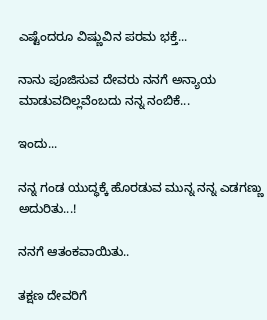ಎಷ್ಟೆಂದರೂ ವಿಷ್ಣುವಿನ ಪರಮ ಭಕ್ತೆ...

ನಾನು ಪೂಜಿಸುವ ದೇವರು ನನಗೆ ಅನ್ಯಾಯ ಮಾಡುವದಿಲ್ಲವೆಂಬದು ನನ್ನ ನಂಬಿಕೆ...

ಇಂದು...

ನನ್ನ ಗಂಡ ಯುದ್ಧಕ್ಕೆ ಹೊರಡುವ ಮುನ್ನ ನನ್ನ ಎಡಗಣ್ಣು  ಅದುರಿತು...!

ನನಗೆ ಆತಂಕವಾಯಿತು..

ತಕ್ಷಣ ದೇವರಿಗೆ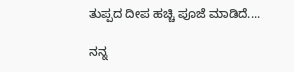ತುಪ್ಪದ ದೀಪ ಹಚ್ಚಿ ಪೂಜೆ ಮಾಡಿದೆ....

ನನ್ನ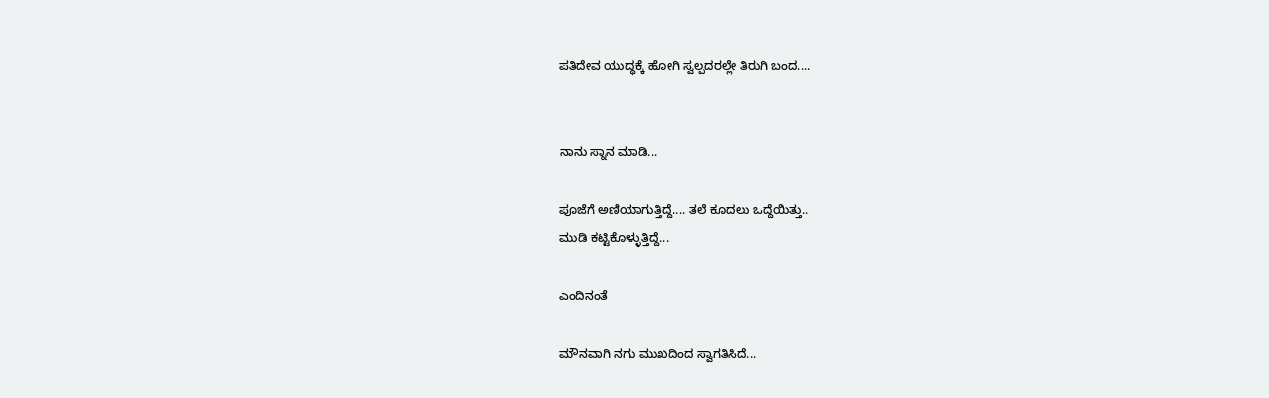ಪತಿದೇವ ಯುದ್ಧಕ್ಕೆ ಹೋಗಿ ಸ್ವಲ್ಪದರಲ್ಲೇ ತಿರುಗಿ ಬಂದ....


ನಾನು ಸ್ನಾನ ಮಾಡಿ...

ಪೂಜೆಗೆ ಅಣಿಯಾಗುತ್ತಿದ್ದೆ.... ತಲೆ ಕೂದಲು ಒದ್ದೆಯಿತ್ತು..
ಮುಡಿ ಕಟ್ಟಿಕೊಳ್ಳುತ್ತಿದ್ದೆ...

ಎಂದಿನಂತೆ

ಮೌನವಾಗಿ ನಗು ಮುಖದಿಂದ ಸ್ವಾಗತಿಸಿದೆ...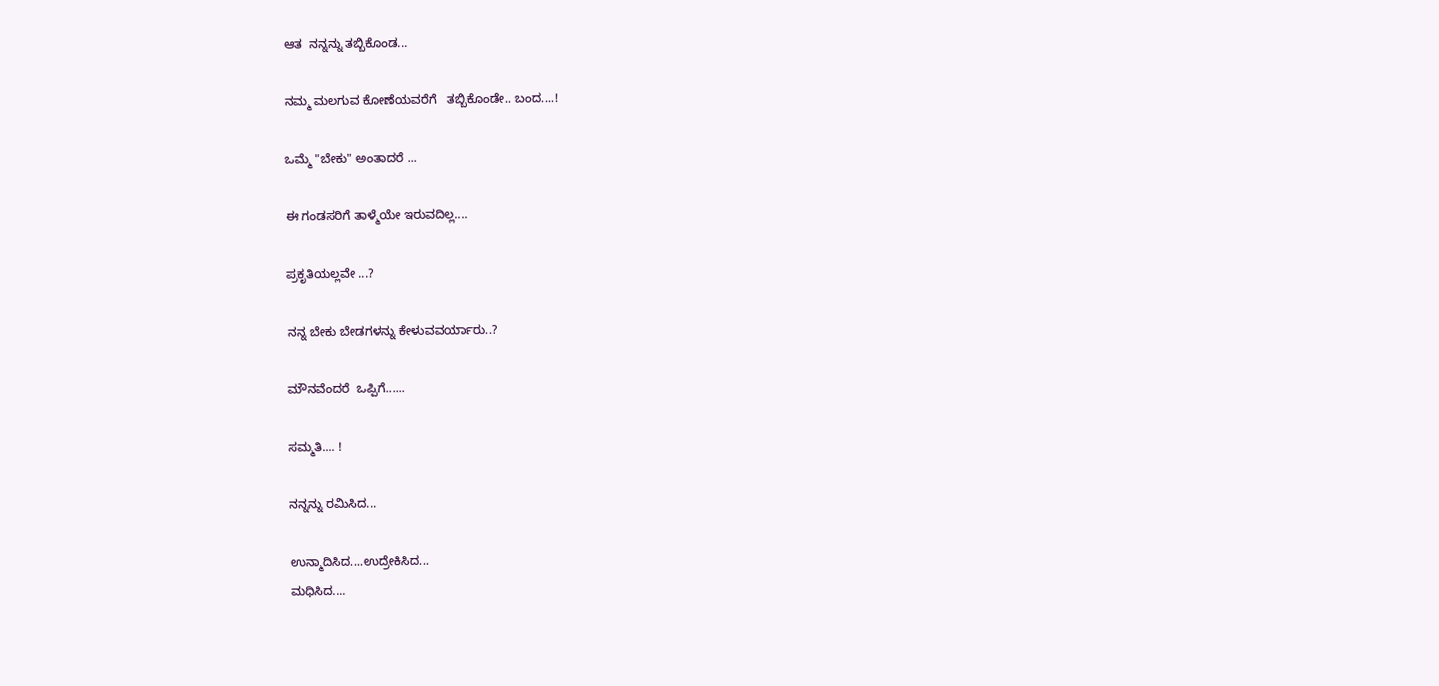ಆತ  ನನ್ನನ್ನು ತಬ್ಬಿಕೊಂಡ...

ನಮ್ಮ ಮಲಗುವ ಕೋಣೆಯವರೆಗೆ   ತಬ್ಬಿಕೊಂಡೇ.. ಬಂದ....!

ಒಮ್ಮೆ "ಬೇಕು" ಅಂತಾದರೆ ...

ಈ ಗಂಡಸರಿಗೆ ತಾಳ್ಮೆಯೇ ಇರುವದಿಲ್ಲ....

ಪ್ರಕೃತಿಯಲ್ಲವೇ ...?

ನನ್ನ ಬೇಕು ಬೇಡಗಳನ್ನು ಕೇಳುವವರ್ಯಾರು..?

ಮೌನವೆಂದರೆ  ಒಪ್ಪಿಗೆ......

ಸಮ್ಮತಿ.... !

ನನ್ನನ್ನು ರಮಿಸಿದ...

ಉನ್ಮಾದಿಸಿದ....ಉದ್ರೇಕಿಸಿದ...
ಮಧಿಸಿದ....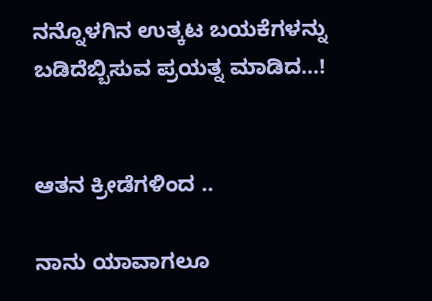ನನ್ನೊಳಗಿನ ಉತ್ಕಟ ಬಯಕೆಗಳನ್ನು ಬಡಿದೆಬ್ಬಿಸುವ ಪ್ರಯತ್ನ ಮಾಡಿದ...!


ಆತನ ಕ್ರೀಡೆಗಳಿಂದ ..

ನಾನು ಯಾವಾಗಲೂ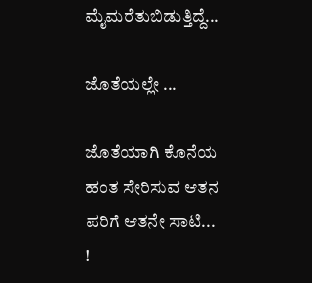ಮೈಮರೆತುಬಿಡುತ್ತಿದ್ದೆ...

ಜೊತೆಯಲ್ಲೇ ...

ಜೊತೆಯಾಗಿ ಕೊನೆಯ ಹಂತ ಸೇರಿಸುವ ಆತನ ಪರಿಗೆ ಆತನೇ ಸಾಟಿ... !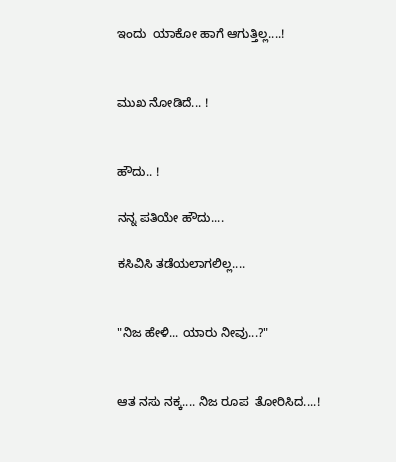ಇಂದು  ಯಾಕೋ ಹಾಗೆ ಆಗುತ್ತಿಲ್ಲ....!


ಮುಖ ನೋಡಿದೆ... !


ಹೌದು.. !

ನನ್ನ ಪತಿಯೇ ಹೌದು....

ಕಸಿವಿಸಿ ತಡೆಯಲಾಗಲಿಲ್ಲ....


"ನಿಜ ಹೇಳಿ... ಯಾರು ನೀವು...?"


ಆತ ನಸು ನಕ್ಕ.... ನಿಜ ರೂಪ  ತೋರಿಸಿದ....!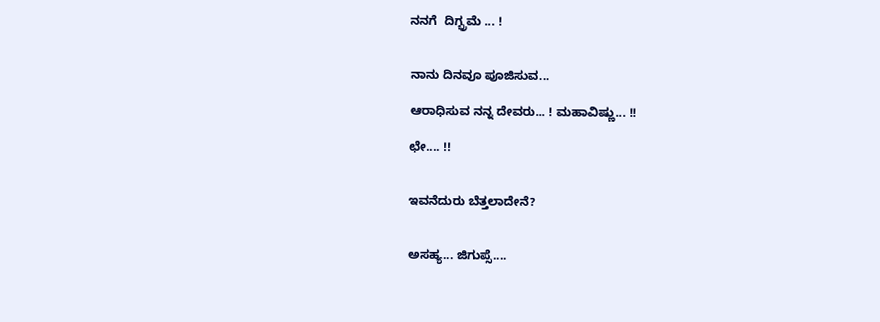ನನಗೆ  ದಿಗ್ಭ್ರಮೆ ... !


ನಾನು ದಿನವೂ ಪೂಜಿಸುವ...

ಆರಾಧಿಸುವ ನನ್ನ ದೇವರು... ! ಮಹಾವಿಷ್ಣು... !!

ಛೇ.... !!


ಇವನೆದುರು ಬೆತ್ತಲಾದೇನೆ?


ಅಸಹ್ಯ... ಜಿಗುಪ್ಸೆ....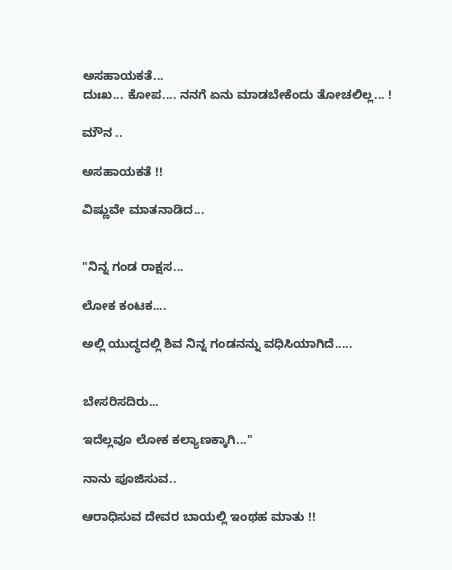ಅಸಹಾಯಕತೆ...
ದುಃಖ... ಕೋಪ.... ನನಗೆ ಏನು ಮಾಡಬೇಕೆಂದು ತೋಚಲಿಲ್ಲ... !

ಮೌನ ..

ಅಸಹಾಯಕತೆ !!

ವಿಷ್ಣುವೇ ಮಾತನಾಡಿದ...


"ನಿನ್ನ ಗಂಡ ರಾಕ್ಷಸ...

ಲೋಕ ಕಂಟಕ....

ಅಲ್ಲಿ ಯುದ್ಧದಲ್ಲಿ ಶಿವ ನಿನ್ನ ಗಂಡನನ್ನು ವಧಿಸಿಯಾಗಿದೆ.....


ಬೇಸರಿಸದಿರು...

ಇದೆಲ್ಲವೂ ಲೋಕ ಕಲ್ಯಾಣಕ್ಕಾಗಿ..."

ನಾನು ಪೂಜಿಸುವ..

ಆರಾಧಿಸುವ ದೇವರ ಬಾಯಲ್ಲಿ ಇಂಥಹ ಮಾತು !!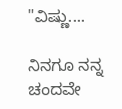"ವಿಷ್ಣು....

ನಿನಗೂ ನನ್ನ ಚಂದವೇ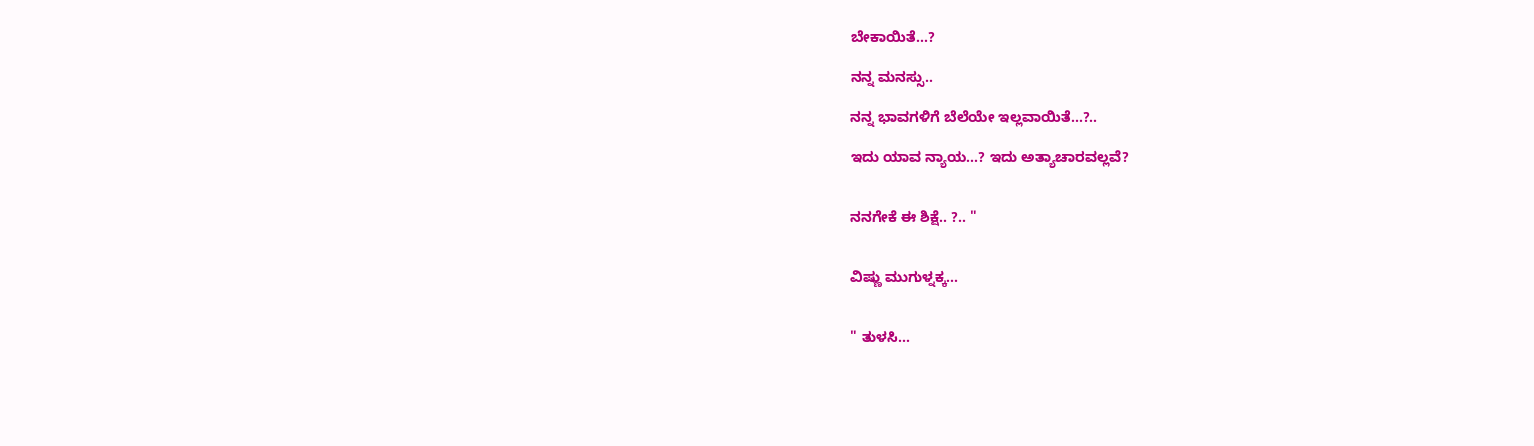ಬೇಕಾಯಿತೆ...?

ನನ್ನ ಮನಸ್ಸು..

ನನ್ನ ಭಾವಗಳಿಗೆ ಬೆಲೆಯೇ ಇಲ್ಲವಾಯಿತೆ...?..

ಇದು ಯಾವ ನ್ಯಾಯ...? ಇದು ಅತ್ಯಾಚಾರವಲ್ಲವೆ?


ನನಗೇಕೆ ಈ ಶಿಕ್ಷೆ.. ?.. "


ವಿಷ್ಣು ಮುಗುಳ್ನಕ್ಕ...


" ತುಳಸಿ...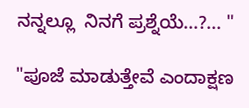ನನ್ನಲ್ಲೂ  ನಿನಗೆ ಪ್ರಶ್ನೆಯೆ...?... "

"ಪೂಜೆ ಮಾಡುತ್ತೇವೆ ಎಂದಾಕ್ಷಣ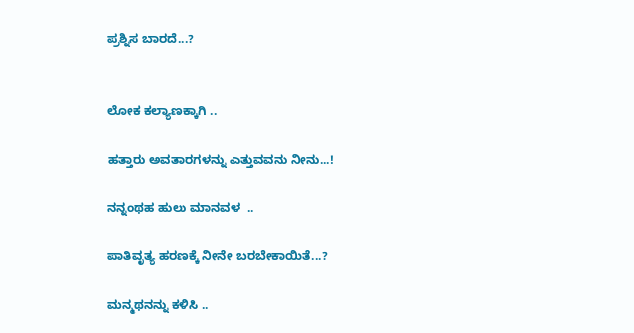ಪ್ರಶ್ನಿಸ ಬಾರದೆ...?


ಲೋಕ ಕಲ್ಯಾಣಕ್ಕಾಗಿ ..

ಹತ್ತಾರು ಅವತಾರಗಳನ್ನು ಎತ್ತುವವನು ನೀನು...!

ನನ್ನಂಥಹ ಹುಲು ಮಾನವಳ  ..

ಪಾತಿವೃತ್ಯ ಹರಣಕ್ಕೆ ನೀನೇ ಬರಬೇಕಾಯಿತೆ...?

ಮನ್ಮಥನನ್ನು ಕಳಿಸಿ ..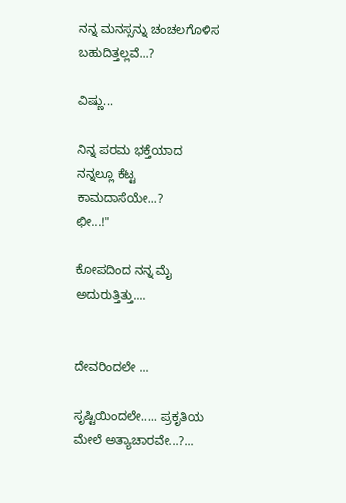ನನ್ನ ಮನಸ್ಸನ್ನು ಚಂಚಲಗೊಳಿಸ ಬಹುದಿತ್ತಲ್ಲವೆ...?

ವಿಷ್ಣು...

ನಿನ್ನ ಪರಮ ಭಕ್ತೆಯಾದ ನನ್ನಲ್ಲೂ ಕೆಟ್ಟ ಕಾಮದಾಸೆಯೇ...?
ಛೀ...!"

ಕೋಪದಿಂದ ನನ್ನ ಮೈ ಅದುರುತ್ತಿತ್ತು....


ದೇವರಿಂದಲೇ ...

ಸೃಷ್ಟಿಯಿಂದಲೇ..... ಪ್ರಕೃತಿಯ ಮೇಲೆ ಅತ್ಯಾಚಾರವೇ...?...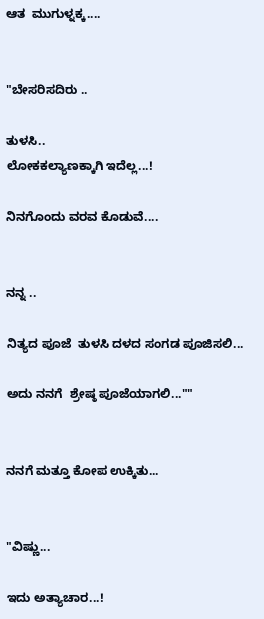ಆತ  ಮುಗುಳ್ನಕ್ಕ....


"ಬೇಸರಿಸದಿರು ..

ತುಳಸಿ..
ಲೋಕಕಲ್ಯಾಣಕ್ಕಾಗಿ ಇದೆಲ್ಲ...!

ನಿನಗೊಂದು ವರವ ಕೊಡುವೆ....


ನನ್ನ ..

ನಿತ್ಯದ ಪೂಜೆ  ತುಳಸಿ ದಳದ ಸಂಗಡ ಪೂಜಿಸಲಿ...

ಅದು ನನಗೆ  ಶ್ರೇಷ್ಠ ಪೂಜೆಯಾಗಲಿ...""


ನನಗೆ ಮತ್ತೂ ಕೋಪ ಉಕ್ಕಿತು...


"ವಿಷ್ಣು...

ಇದು ಅತ್ಯಾಚಾರ...!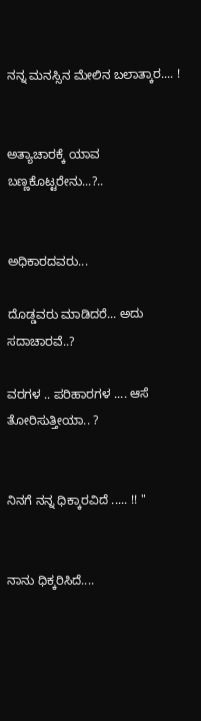ನನ್ನ ಮನಸ್ಸಿನ ಮೇಲಿನ ಬಲಾತ್ಕಾರ.... !


ಅತ್ಯಾಚಾರಕ್ಕೆ ಯಾವ ಬಣ್ಣಕೊಟ್ಟರೇನು...?..


ಅಧಿಕಾರದವರು...

ದೊಡ್ಡವರು ಮಾಡಿದರೆ... ಅದು ಸದಾಚಾರವೆ..?

ವರಗಳ .. ಪರಿಹಾರಗಳ .... ಆಸೆ ತೋರಿಸುತ್ತೀಯಾ.. ?


ನಿನಗೆ ನನ್ನ ಧಿಕ್ಕಾರವಿದೆ ..... !! "


ನಾನು ಧಿಕ್ಕರಿಸಿದೆ....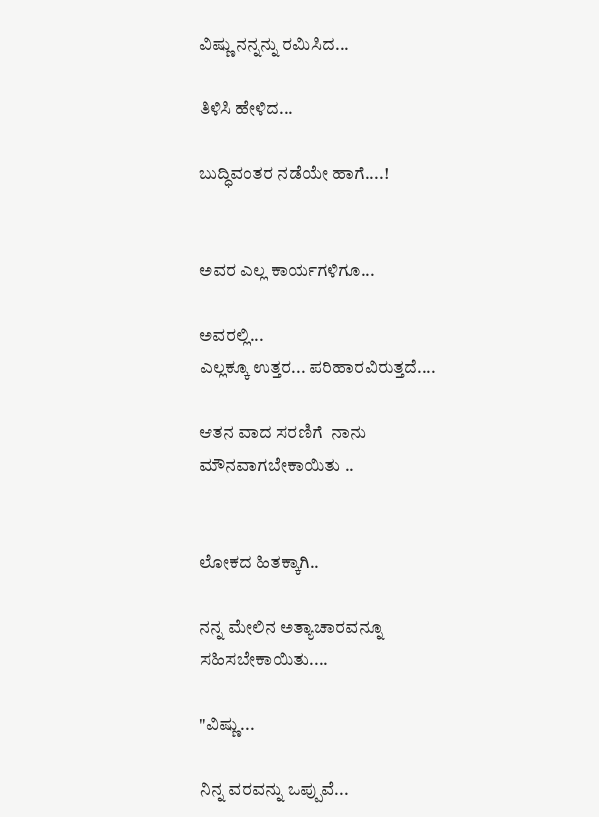ವಿಷ್ಣು ನನ್ನನ್ನು ರಮಿಸಿದ...

ತಿಳಿಸಿ ಹೇಳಿದ...

ಬುದ್ಧಿವಂತರ ನಡೆಯೇ ಹಾಗೆ....!


ಅವರ ಎಲ್ಲ ಕಾರ್ಯಗಳಿಗೂ...

ಅವರಲ್ಲಿ...
ಎಲ್ಲಕ್ಕೂ ಉತ್ತರ... ಪರಿಹಾರವಿರುತ್ತದೆ....

ಆತನ ವಾದ ಸರಣಿಗೆ  ನಾನು ಮೌನವಾಗಬೇಕಾಯಿತು ..


ಲೋಕದ ಹಿತಕ್ಕಾಗಿ..

ನನ್ನ ಮೇಲಿನ ಅತ್ಯಾಚಾರವನ್ನೂ ಸಹಿಸಬೇಕಾಯಿತು....

"ವಿಷ್ಣು...

ನಿನ್ನ ವರವನ್ನು ಒಪ್ಪುವೆ...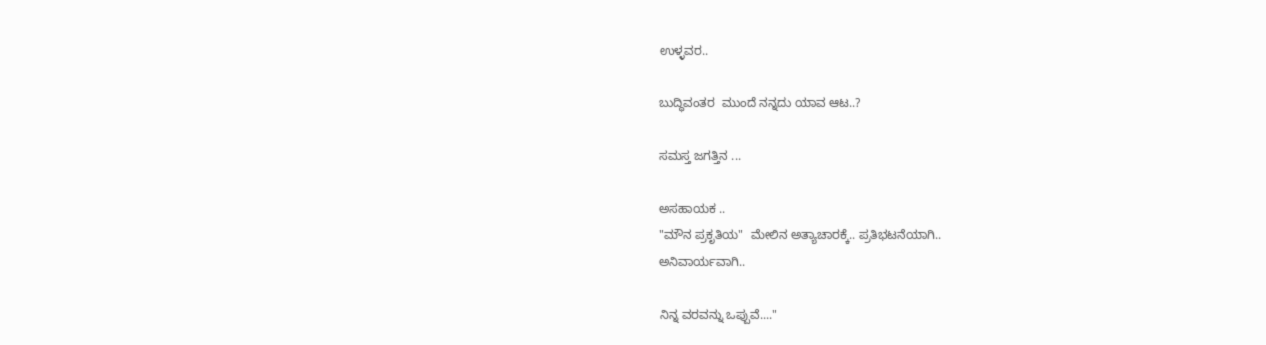ಉಳ್ಳವರ..

ಬುದ್ಧಿವಂತರ  ಮುಂದೆ ನನ್ನದು ಯಾವ ಆಟ..?

ಸಮಸ್ತ ಜಗತ್ತಿನ ...

ಅಸಹಾಯಕ ..
"ಮೌನ ಪ್ರಕೃತಿಯ"  ಮೇಲಿನ ಅತ್ಯಾಚಾರಕ್ಕೆ.. ಪ್ರತಿಭಟನೆಯಾಗಿ..
ಅನಿವಾರ್ಯವಾಗಿ..

ನಿನ್ನ ವರವನ್ನು ಒಪ್ಪುವೆ...."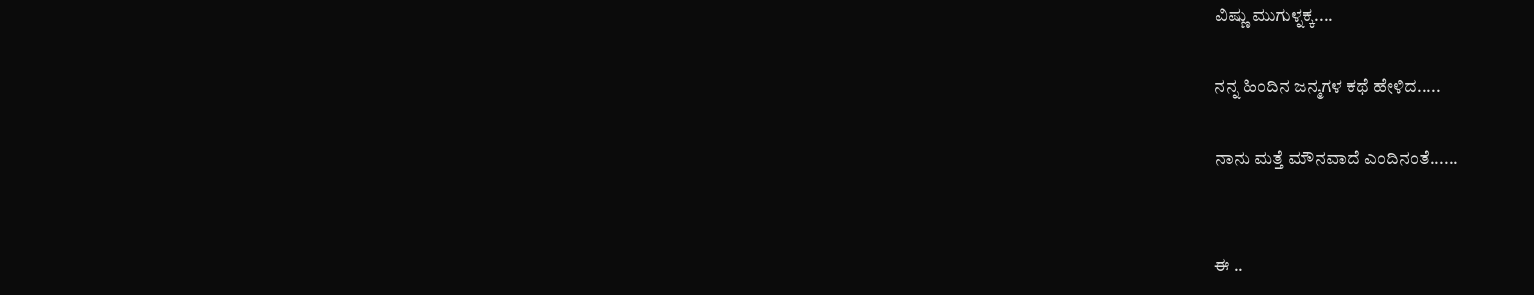ವಿಷ್ಣು ಮುಗುಳ್ನಕ್ಕ....

ನನ್ನ ಹಿಂದಿನ ಜನ್ಮಗಳ ಕಥೆ ಹೇಳಿದ.....

ನಾನು ಮತ್ತೆ ಮೌನವಾದೆ ಎಂದಿನಂತೆ......


ಈ ..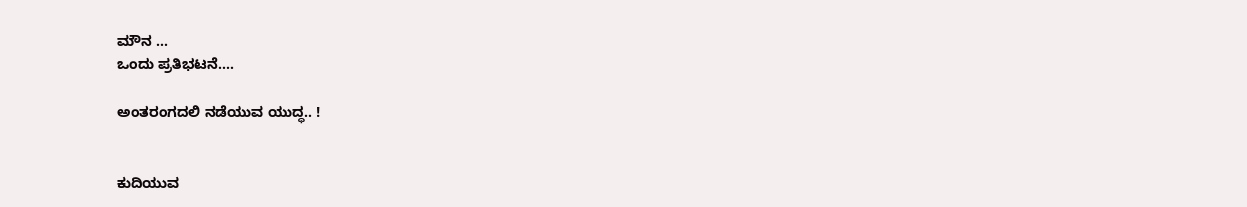ಮೌನ ...
ಒಂದು ಪ್ರತಿಭಟನೆ....

ಅಂತರಂಗದಲಿ ನಡೆಯುವ ಯುದ್ಧ.. !


ಕುದಿಯುವ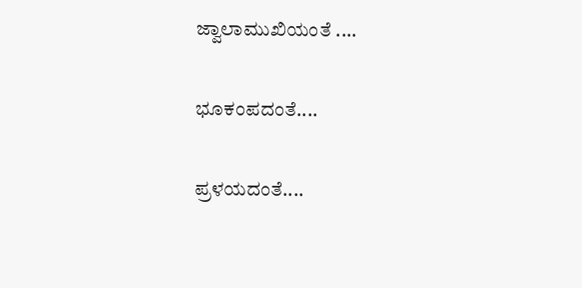ಜ್ವಾಲಾಮುಖಿಯಂತೆ ....

ಭೂಕಂಪದಂತೆ....

ಪ್ರಳಯದಂತೆ....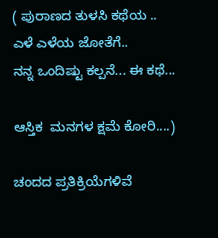( ಪುರಾಣದ ತುಳಸಿ ಕಥೆಯ ..
ಎಳೆ ಎಳೆಯ ಜೋತೆಗೆ..
ನನ್ನ ಒಂದಿಷ್ಟು ಕಲ್ಪನೆ... ಈ ಕಥೆ...

ಆಸ್ತಿಕ  ಮನಗಳ ಕ್ಷಮೆ ಕೋರಿ....)

ಚಂದದ ಪ್ರತಿಕ್ರಿಯೆಗಳಿವೆ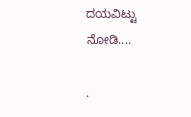ದಯವಿಟ್ಟು ನೋಡಿ....

.